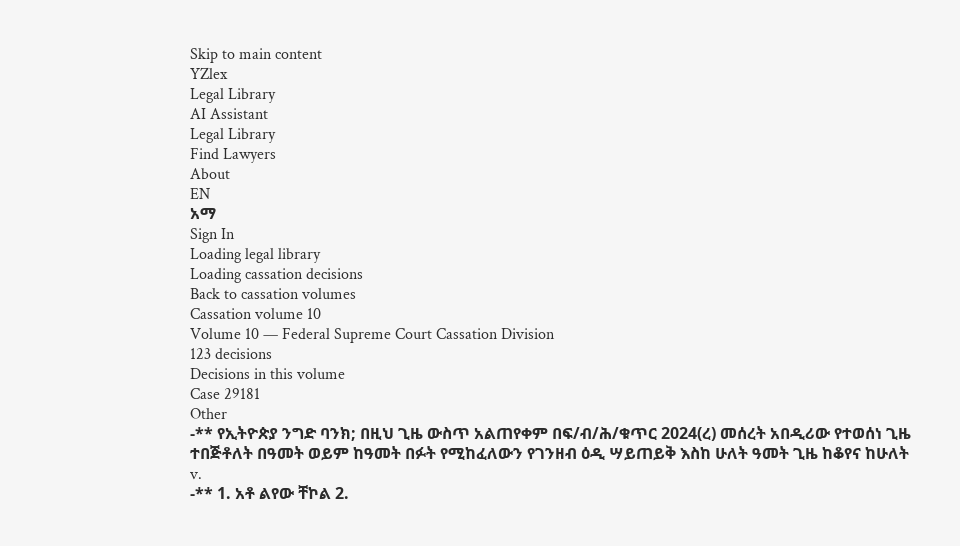Skip to main content
YZlex
Legal Library
AI Assistant
Legal Library
Find Lawyers
About
EN
አማ
Sign In
Loading legal library
Loading cassation decisions
Back to cassation volumes
Cassation volume 10
Volume 10 — Federal Supreme Court Cassation Division
123 decisions
Decisions in this volume
Case 29181
Other
-** የኢትዮጵያ ንግድ ባንክ; በዚህ ጊዜ ውስጥ አልጠየቀም በፍ/ብ/ሕ/ቁጥር 2024(ረ) መሰረት አበዲሪው የተወሰነ ጊዜ ተበጅቶለት በዓመት ወይም ከዓመት በፉት የሚከፈለውን የገንዘብ ዕዲ ሣይጠይቅ እስከ ሁለት ዓመት ጊዜ ከቆየና ከሁለት
v.
-** 1. አቶ ልየው ቸኮል 2.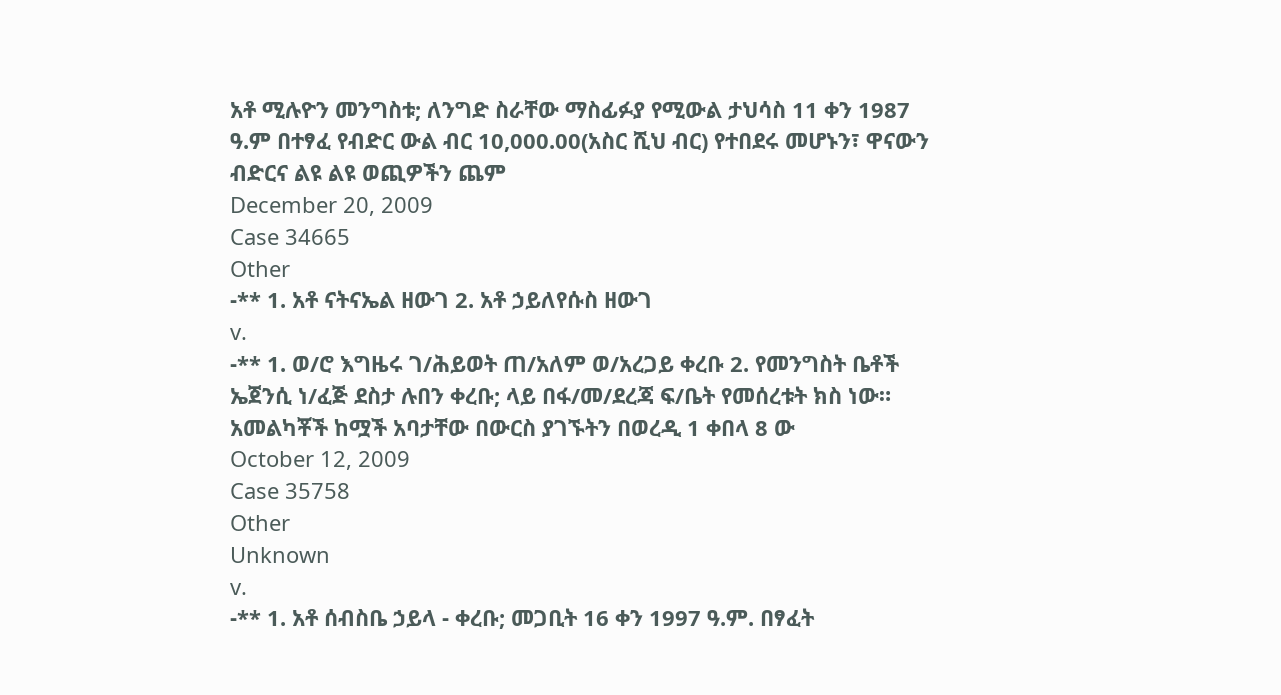አቶ ሚሉዮን መንግስቱ; ለንግድ ስራቸው ማስፊፉያ የሚውል ታህሳስ 11 ቀን 1987 ዓ.ም በተፃፈ የብድር ውል ብር 10,000.00(አስር ሺህ ብር) የተበደሩ መሆኑን፣ ዋናውን ብድርና ልዩ ልዩ ወጪዎችን ጨም
December 20, 2009
Case 34665
Other
-** 1. አቶ ናትናኤል ዘውገ 2. አቶ ኃይለየሱስ ዘውገ
v.
-** 1. ወ/ሮ እግዜሩ ገ/ሕይወት ጠ/አለም ወ/አረጋይ ቀረቡ 2. የመንግስት ቤቶች ኤጀንሲ ነ/ፈጅ ደስታ ሉበን ቀረቡ; ላይ በፋ/መ/ደረጃ ፍ/ቤት የመሰረቱት ክስ ነው። አመልካቾች ከሟች አባታቸው በውርስ ያገኙትን በወረዲ 1 ቀበላ 8 ው
October 12, 2009
Case 35758
Other
Unknown
v.
-** 1. አቶ ሰብስቤ ኃይላ - ቀረቡ; መጋቢት 16 ቀን 1997 ዓ.ም. በፃፈት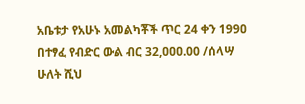አቤቱታ የአሁኑ አመልካቾች ጥር 24 ቀን 199ዐ በተፃፈ የብድር ውል ብር 32,ዐዐዐ.00 /ሰላሣ ሁለት ሺህ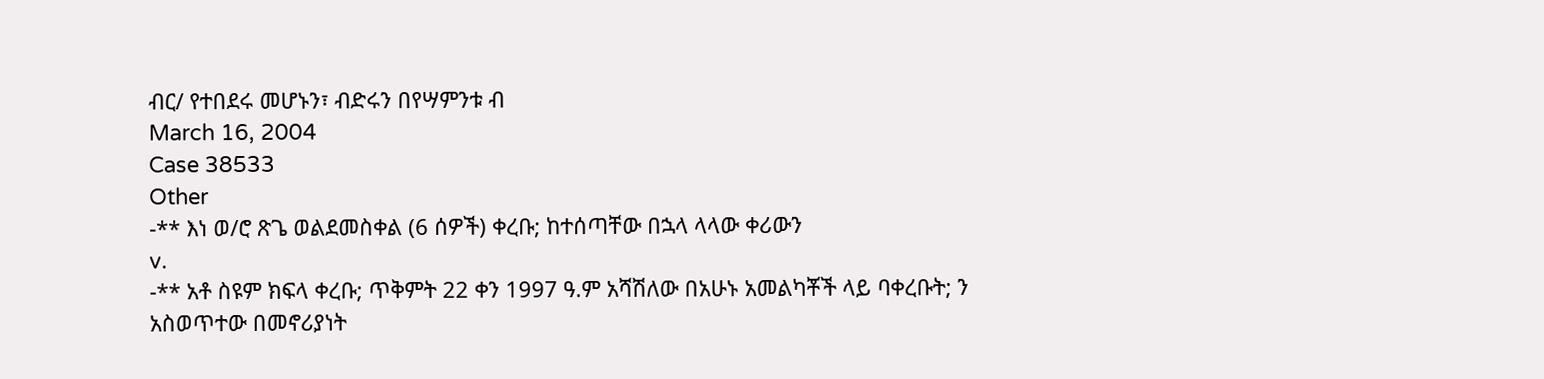ብር/ የተበደሩ መሆኑን፣ ብድሩን በየሣምንቱ ብ
March 16, 2004
Case 38533
Other
-** እነ ወ/ሮ ጽጌ ወልደመስቀል (6 ሰዎች) ቀረቡ; ከተሰጣቸው በኋላ ላላው ቀሪውን
v.
-** አቶ ስዩም ክፍላ ቀረቡ; ጥቅምት 22 ቀን 1997 ዓ.ም አሻሽለው በአሁኑ አመልካቾች ላይ ባቀረቡት; ን አስወጥተው በመኖሪያነት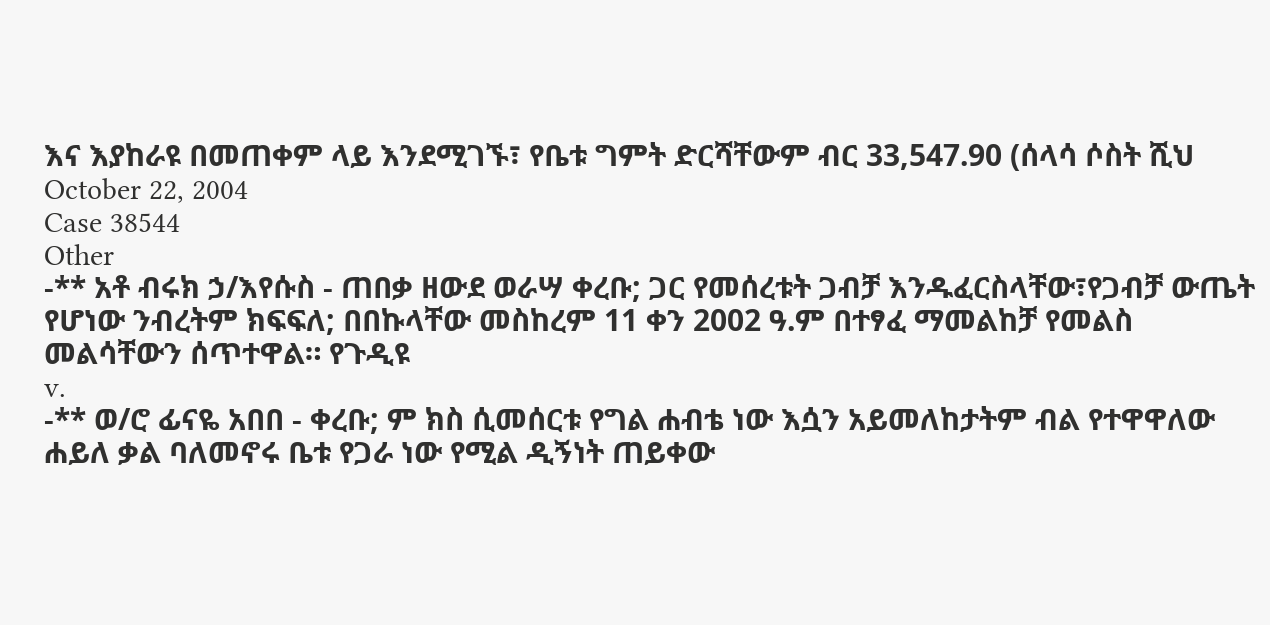እና እያከራዩ በመጠቀም ላይ እንደሚገኙ፣ የቤቱ ግምት ድርሻቸውም ብር 33,547.90 (ሰላሳ ሶስት ሺህ
October 22, 2004
Case 38544
Other
-** አቶ ብሩክ ኃ/እየሱስ - ጠበቃ ዘውደ ወራሣ ቀረቡ; ጋር የመሰረቱት ጋብቻ እንዱፈርስላቸው፣የጋብቻ ውጤት የሆነው ንብረትም ክፍፍለ; በበኩላቸው መስከረም 11 ቀን 2002 ዓ.ም በተፃፈ ማመልከቻ የመልስ መልሳቸውን ሰጥተዋል። የጉዲዩ
v.
-** ወ/ሮ ፊናዬ አበበ - ቀረቡ; ም ክስ ሲመሰርቱ የግል ሐብቴ ነው እሷን አይመለከታትም ብል የተዋዋለው ሐይለ ቃል ባለመኖሩ ቤቱ የጋራ ነው የሚል ዲኝነት ጠይቀው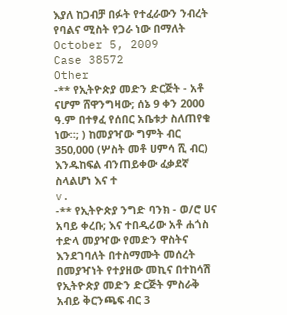እያለ ከጋብቻ በፉት የተፈራውን ንብረት የባልና ሚስት የጋራ ነው በማለት
October 5, 2009
Case 38572
Other
-** የኢትዮጵያ መድን ድርጅት - አቶ ናሆም ሸዋንግዛው; ሰኔ 9 ቀን 2000 ዓ.ም በተፃፈ የሰበር አቤቱታ ስለጠየቁ ነው።; ) ከመያዣው ግምት ብር 350‚000 (ሦስት መቶ ሀምሳ ሺ ብር) እንዱከፍል ብንጠይቀው ፈቃደኛ ስላልሆነ እና ተ
v.
-** የኢትዮጵያ ንግድ ባንክ - ወ/ሮ ሀና አባይ ቀረቡ; እና ተበዲሪው አቶ ሐጎስ ተድላ መያዣው የመድን ዋስትና እንደገባለት በተስማሙት መሰረት በመያዣነት የተያዘው መኪና በተከሳሽ የኢትዮጵያ መድን ድርጅት ምስራቅ አብይ ቅርንጫፍ ብር 3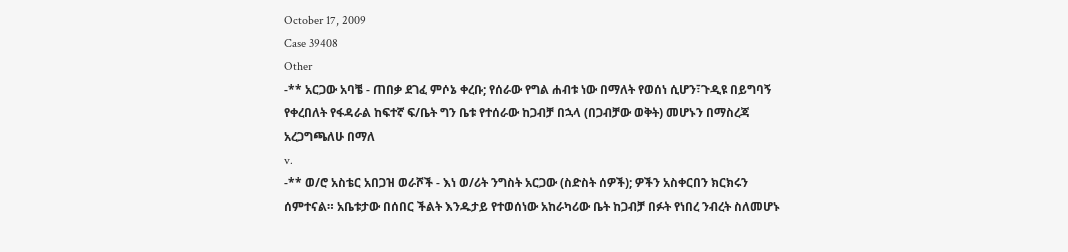October 17, 2009
Case 39408
Other
-** አርጋው አባቼ - ጠበቃ ደገፈ ምሶኔ ቀረቡ; የሰራው የግል ሐብቱ ነው በማለት የወሰነ ሲሆን፣ጉዲዩ በይግባኝ የቀረበለት የፋዳራል ከፍተኛ ፍ/ቤት ግን ቤቱ የተሰራው ከጋብቻ በኋላ (በጋብቻው ወቅት) መሆኑን በማስረጃ አረጋግጫለሁ በማለ
v.
-** ወ/ሮ አስቴር አበጋዝ ወራሾች - እነ ወ/ሪት ንግስት አርጋው (ስድስት ሰዎች); ዎችን አስቀርበን ክርክሩን ሰምተናል። አቤቱታው በሰበር ችልት እንዱታይ የተወሰነው አከራካሪው ቤት ከጋብቻ በፉት የነበረ ንብረት ስለመሆኑ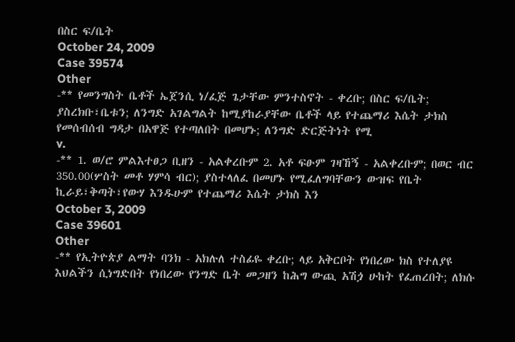በስር ፍ/ቤት
October 24, 2009
Case 39574
Other
-** የመንግስት ቤቶች ኤጀንሲ ነ/ፈጅ ጌታቸው ምንተስኖት - ቀረቡ; በስር ፍ/ቤት; ያስረክቡ፣ቤቱን; ለንግድ አገልግልት ከሚያከራያቸው ቤቶች ላይ የተጨማሪ እሴት ታክስ የመሰብሰብ ግዳታ በአዋጅ የተጣለበት በመሆኑ; ለንግድ ድርጅትነት የሚ
v.
-** 1. ወ/ሮ ምልእተፀጋ ቢዘን - አልቀረቡም 2. አቶ ፍፁም ገዛኸኝ - አልቀረቡም; በወር ብር 350.00(ሦስት መቶ ሃምሳ ብር); ያስተላለፈ በመሆኑ የሚፈለግባቸውን ውዝፍ የቤት ኪራይ፣ቅጣት፣የውሃ እንዱሁም የተጨማሪ እሴት ታክስ እን
October 3, 2009
Case 39601
Other
-** የኢትዮጵያ ልማት ባንክ - አክሉለ ተስፊዬ ቀረቡ; ላይ አቅርቦት የነበረው ክስ የተለያዩ እህልችን ሲነግድበት የነበረው የንግድ ቤት መጋዘን ከሕግ ውጪ አሽጏ ሁከት የፈጠረበት; ለክሱ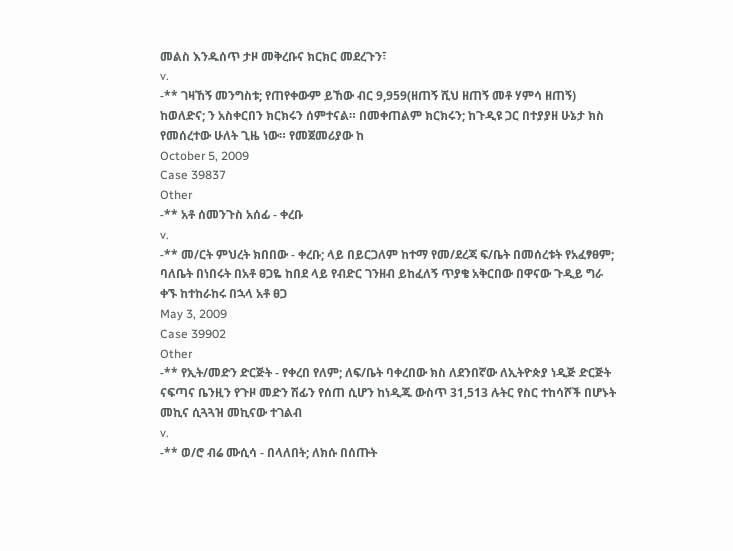መልስ እንዱሰጥ ታዞ መቅረቡና ክርክር መደረጉን፣
v.
-** ገዛኸኝ መንግስቱ; የጠየቀውም ይኸው ብር 9,959(ዘጠኝ ሺህ ዘጠኝ መቶ ሃምሳ ዘጠኝ) ከወለድና; ን አስቀርበን ክርክሩን ሰምተናል። በመቀጠልም ክርክሩን; ከጉዲዩ ጋር በተያያዘ ሁኔታ ክስ የመሰረተው ሁለት ጊዜ ነው። የመጀመሪያው ከ
October 5, 2009
Case 39837
Other
-** አቶ ሰመንጉስ አሰፊ - ቀረቡ
v.
-** መ/ርት ምህረት ክበበው - ቀረቡ; ላይ በይርጋለም ከተማ የመ/ደረጃ ፍ/ቤት በመሰረቱት የአፈፃፀም; ባለቤት በነበሩት በአቶ ፀጋዬ ከበደ ላይ የብድር ገንዘብ ይከፈለኝ ጥያቄ አቅርበው በዋናው ጉዲይ ግራ ቀኙ ከተከራከሩ በኋላ አቶ ፀጋ
May 3, 2009
Case 39902
Other
-** የኢት/መድን ድርጅት - የቀረበ የለም; ለፍ/ቤት ባቀረበው ክስ ለደንበኛው ለኢትዮጵያ ነዲጅ ድርጅት ናፍጣና ቤንዚን የጉዞ መድን ሽፊን የሰጠ ሲሆን ከነዲጁ ውስጥ 31,513 ሉትር የስር ተከሳሾች በሆኑት መኪና ሲጓጓዝ መኪናው ተገልብ
v.
-** ወ/ሮ ብሬ ሙሲሳ - በላለበት; ለክሱ በሰጡት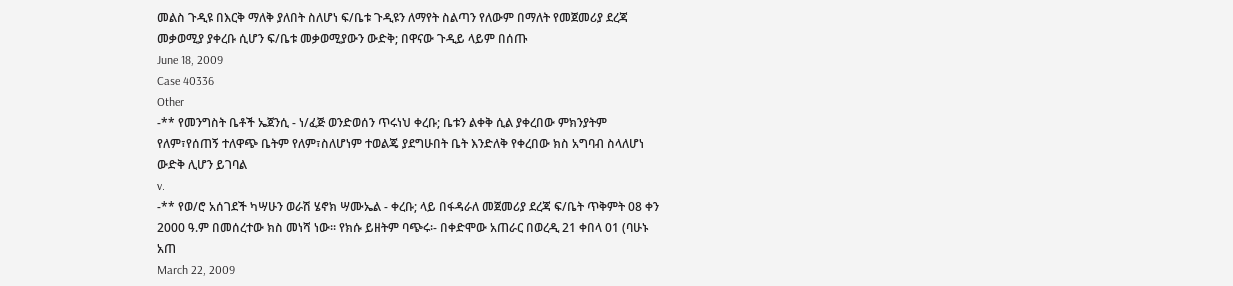መልስ ጉዲዩ በእርቅ ማለቅ ያለበት ስለሆነ ፍ/ቤቱ ጉዲዩን ለማየት ስልጣን የለውም በማለት የመጀመሪያ ደረጃ መቃወሚያ ያቀረቡ ሲሆን ፍ/ቤቱ መቃወሚያውን ውድቅ; በዋናው ጉዲይ ላይም በሰጡ
June 18, 2009
Case 40336
Other
-** የመንግስት ቤቶች ኤጀንሲ - ነ/ፈጅ ወንድወሰን ጥሩነህ ቀረቡ; ቤቱን ልቀቅ ሲል ያቀረበው ምክንያትም የለም፣የሰጠኝ ተለዋጭ ቤትም የለም፣ስለሆነም ተወልጄ ያደግሁበት ቤት እንድለቅ የቀረበው ክስ አግባብ ስላለሆነ ውድቅ ሊሆን ይገባል
v.
-** የወ/ሮ አሰገደች ካሣሁን ወራሽ ሄኖክ ሣሙኤል - ቀረቡ; ላይ በፋዳራለ መጀመሪያ ደረጃ ፍ/ቤት ጥቅምት 08 ቀን 2000 ዓ.ም በመሰረተው ክስ መነሻ ነው። የክሱ ይዘትም ባጭሩ፡- በቀድሞው አጠራር በወረዲ 21 ቀበላ 01 (ባሁኑ አጠ
March 22, 2009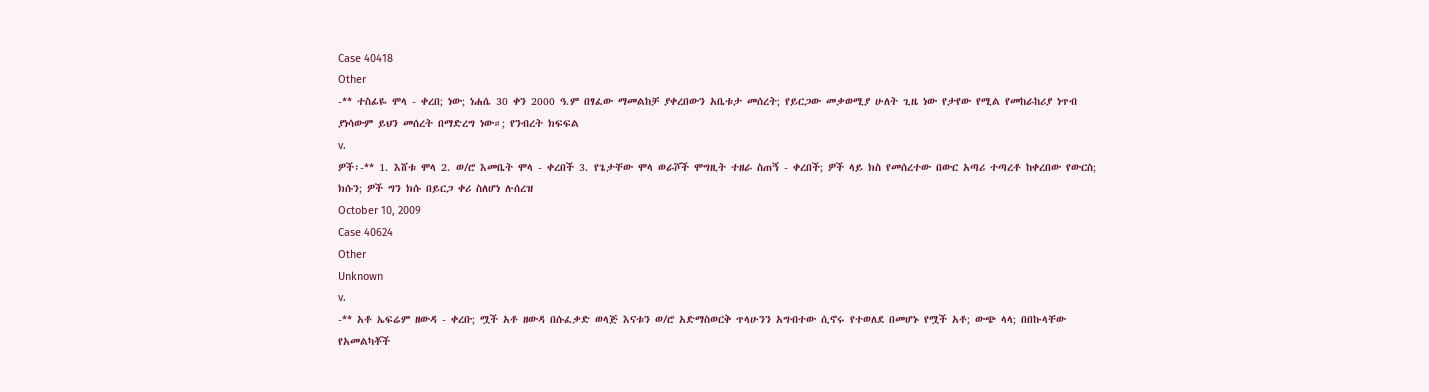Case 40418
Other
-** ተስፊዬ ሞላ - ቀረበ; ነው; ነሐሴ 30 ቀን 2000 ዓ.ም በፃፈው ማመልከቻ ያቀረበውን አቤቱታ መሰረት; የይርጋው መቃወሚያ ሁለት ጊዜ ነው የታየው የሚል የመከራከሪያ ነጥብ ያነሳውም ይህን መሰረት በማድረግ ነው።; የንብረት ክፍፍል
v.
ዎች፡-** 1. እሸቱ ሞላ 2. ወ/ሮ እመቤት ሞላ - ቀረበች 3. የጌታቸው ሞላ ወራሾች ሞግዚት ተዘራ ስጠኝ - ቀረበች; ዎች ላይ ክስ የመሰረተው በውር አጣሪ ተጣረቶ ከቀረበው የውርስ; ክሱን; ዎች ግን ክሱ በይርጋ ቀሪ ስለሆነ ሉሰረዝ
October 10, 2009
Case 40624
Other
Unknown
v.
-** አቶ ኤፍሬም ዘውዳ - ቀረቡ; ሟች አቶ ዘውዳ በሱፈቃድ ወላጅ እናቱን ወ/ሮ አድማስወርቅ ጥላሁንን አግብተው ሲኖሩ የተወለደ በመሆኑ የሟች አቶ; ውጭ ላላ; በበኩላቸው የአመልካቾች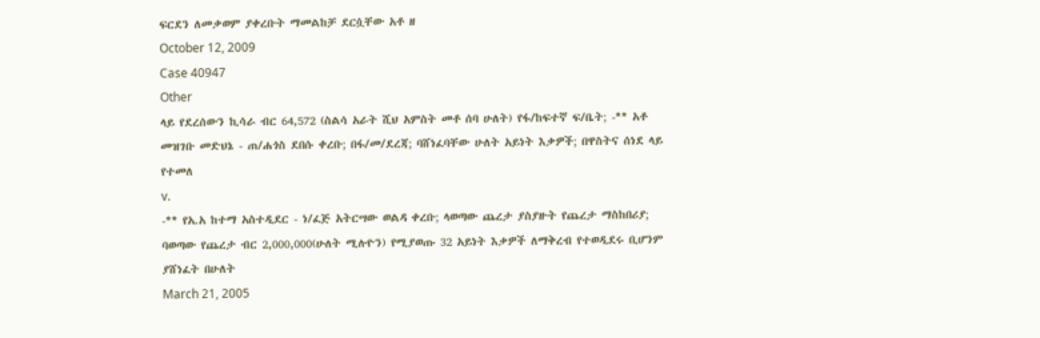ፍርደን ለመቃወም ያቀረቡት ማመልከቻ ደርሷቸው አቶ ዘ
October 12, 2009
Case 40947
Other
ላይ የደረሰውን ኪሳራ ብር 64,572 (ስልሳ አራት ሺህ አምስት መቶ ሰባ ሁለት) የፋ/ከፍተኛ ፍ/ቤት; -** አቶ መዝገቡ መድህኔ - ጠ/ሐጎስ ደበሱ ቀረቡ; በፋ/መ/ደረጃ; ባሸነፈባቸው ሁለት አይነት እቃዎች; በዋስትና ሰነደ ላይ የተመለ
v.
-** የአ.አ ከተማ አስተዲደር - ነ/ፈጅ አትርሣው ወልዳ ቀረቡ; ላወጣው ጨረታ ያስያዙት የጨረታ ማስከበሪያ; ባወጣው የጨረታ ብር 2,000,000(ሁለት ሚሉዮን) የሚያወጡ 32 አይነት እቃዎች ለማቅረብ የተወዲደሩ ቢሆንም ያሸነፈት በሁለት
March 21, 2005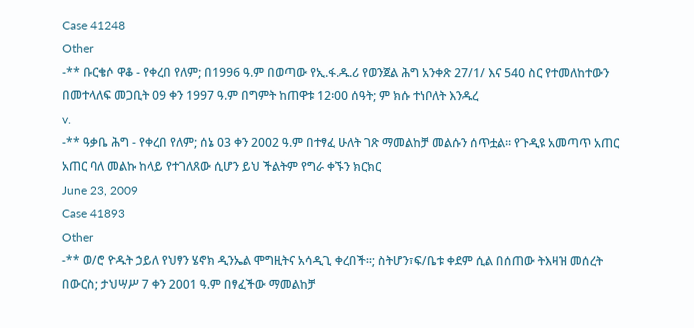Case 41248
Other
-** ቡርቄሶ ዋቆ - የቀረበ የለም; በ1996 ዓ.ም በወጣው የኢ.ፋ.ዱ.ሪ የወንጀል ሕግ አንቀጽ 27/1/ እና 540 ስር የተመለከተውን በመተላለፍ መጋቢት 09 ቀን 1997 ዓ.ም በግምት ከጠዋቱ 12፡00 ሰዓት; ም ክሱ ተነቦለት እንዱረ
v.
-** ዓቃቤ ሕግ - የቀረበ የለም; ሰኔ 03 ቀን 2002 ዓ.ም በተፃፈ ሁለት ገጽ ማመልከቻ መልሱን ሰጥቷል። የጉዲዩ አመጣጥ አጠር አጠር ባለ መልኩ ከላይ የተገለጸው ሲሆን ይህ ችልትም የግራ ቀኙን ክርክር
June 23, 2009
Case 41893
Other
-** ወ/ሮ ዮዱት ኃይለ የህፃን ሄኖክ ዲንኤል ሞግዚትና አሳዲጊ ቀረበች።; ስትሆን፣ፍ/ቤቱ ቀደም ሲል በሰጠው ትእዛዝ መሰረት በውርስ; ታህሣሥ 7 ቀን 2001 ዓ.ም በፃፈችው ማመልከቻ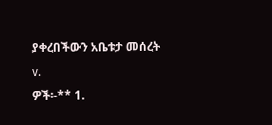ያቀረበችውን አቤቱታ መሰረት
v.
ዎች፡-** 1.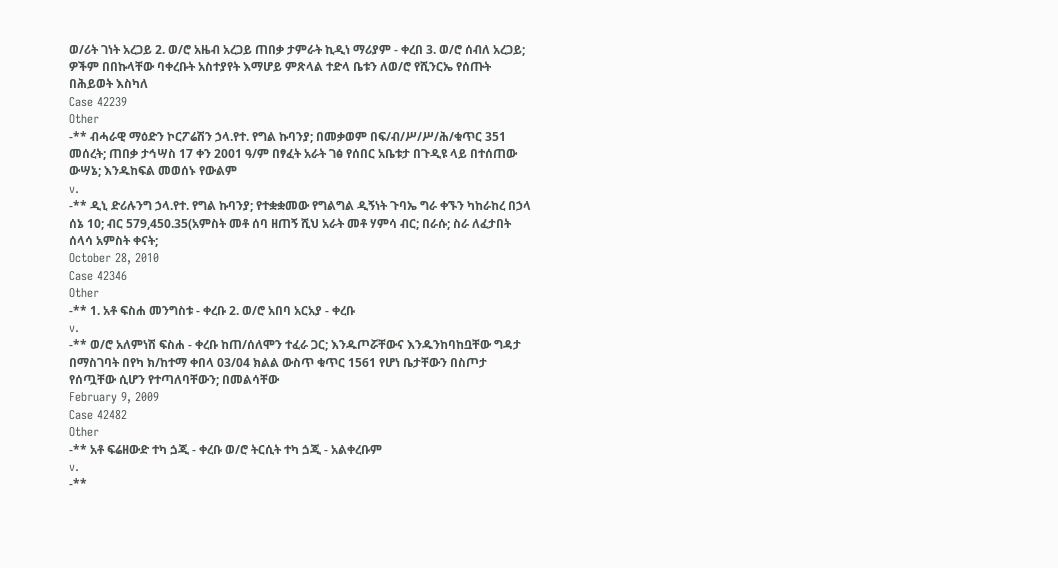ወ/ሪት ገነት አረጋይ 2. ወ/ሮ አዜብ አረጋይ ጠበቃ ታምራት ኪዲነ ማሪያም - ቀረበ 3. ወ/ሮ ሰብለ አረጋይ; ዎችም በበኩላቸው ባቀረቡት አስተያየት እማሆይ ምጽላል ተድላ ቤቱን ለወ/ሮ የሺንርኤ የሰጡት በሕይወት እስካለ
Case 42239
Other
-** ብሓራዊ ማዕድን ኮርፖሬሽን ኃላ.የተ. የግል ኩባንያ; በመቃወም በፍ/ብ/ሥ/ሥ/ሕ/ቁጥር 351 መሰረት; ጠበቃ ታኅሣስ 17 ቀን 2001 ዓ/ም በፃፈት አራት ገፅ የሰበር አቤቱታ በጉዲዩ ላይ በተሰጠው ውሣኔ; እንዱከፍል መወሰኑ የውልም
v.
-** ዲኒ ድሪሉንግ ኃላ.የተ. የግል ኩባንያ; የተቋቋመው የግልግል ዲኝነት ጉባኤ ግራ ቀኙን ካከራከረ በኃላ ሰኔ 10; ብር 579,450.35(አምስት መቶ ሰባ ዘጠኝ ሺህ አራት መቶ ሃምሳ ብር; በራሱ; ስራ ለፈታበት ሰላሳ አምስት ቀናት;
October 28, 2010
Case 42346
Other
-** 1. አቶ ፍስሐ መንግስቱ - ቀረቡ 2. ወ/ሮ አበባ አርአያ - ቀረቡ
v.
-** ወ/ሮ አለምነሽ ፍስሐ - ቀረቡ ከጠ/ሰለሞን ተፈራ ጋር; እንዱጦሯቸውና እንዱንከባከቧቸው ግዳታ በማስገባት በየካ ክ/ከተማ ቀበላ 03/04 ክልል ውስጥ ቁጥር 1561 የሆነ ቤታቸውን በስጦታ የሰጧቸው ሲሆን የተጣለባቸውን; በመልሳቸው
February 9, 2009
Case 42482
Other
-** አቶ ፍሬዘውድ ተካ ጏጂ - ቀረቡ ወ/ሮ ትርሲት ተካ ጏጂ - አልቀረቡም
v.
-**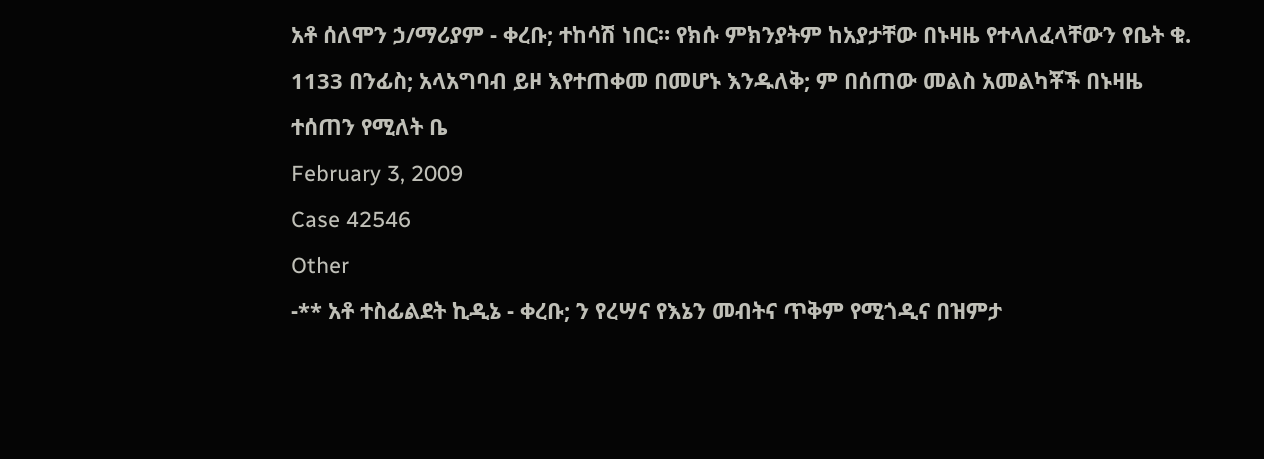አቶ ሰለሞን ኃ/ማሪያም - ቀረቡ; ተከሳሽ ነበር። የክሱ ምክንያትም ከአያታቸው በኑዛዜ የተላለፈላቸውን የቤት ቁ. 1133 በንፊስ; አላአግባብ ይዞ እየተጠቀመ በመሆኑ እንዱለቅ; ም በሰጠው መልስ አመልካቾች በኑዛዜ ተሰጠን የሚለት ቤ
February 3, 2009
Case 42546
Other
-** አቶ ተስፊልደት ኪዲኔ - ቀረቡ; ን የረሣና የእኔን መብትና ጥቅም የሚጎዲና በዝምታ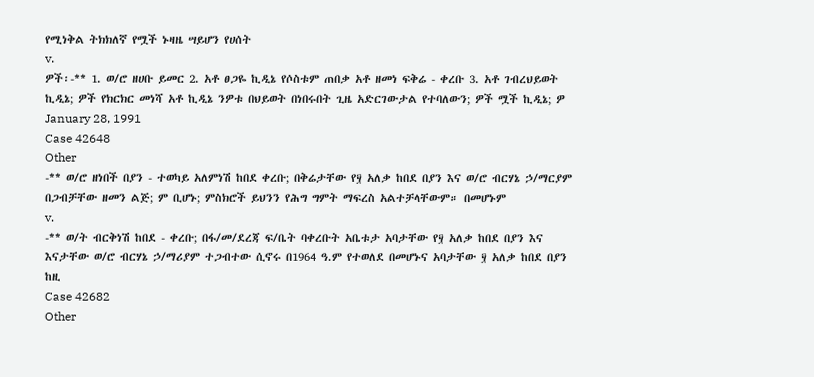የሚነቅል ትክክለኛ የሟች ኑዛዜ ሣይሆን የሀሰት
v.
ዎች፡-** 1. ወ/ሮ ዘሀቡ ይመር 2. አቶ ፀጋዬ ኪዲኔ የሶስቱም ጠበቃ አቶ ዘመነ ፍቅሬ - ቀረቡ 3. አቶ ገብረህይወት ኪዲኔ; ዎች የክርክር መነሻ አቶ ኪዲኔ ንዎቱ በህይወት በነበሩበት ጊዜ አድርገውታል የተባለውን; ዎች ሟች ኪዲኔ; ዎ
January 28, 1991
Case 42648
Other
-** ወ/ሮ ዘነበች በያን - ተወካይ አለምነሽ ከበደ ቀረቡ; በቅሬታቸው የ፶ አለቃ ከበደ በያን እና ወ/ሮ ብርሃኔ ኃ/ማርያም በጋብቻቸው ዘመን ልጅ; ም ቢሆኑ; ምስክሮች ይህንን የሕግ ግምት ማፍረስ አልተቻላቸውም። በመሆኑም
v.
-** ወ/ት ብርቅነሽ ከበደ - ቀረቡ; በፋ/መ/ደረጃ ፍ/ቤት ባቀረቡት አቤቱታ አባታቸው የ፶ አለቃ ከበደ በያን እና እናታቸው ወ/ሮ ብርሃኔ ኃ/ማሪያም ተጋብተው ሲኖሩ በ1964 ዓ.ም የተወለደ በመሆኑና አባታቸው ፶ አለቃ ከበደ በያን ከዚ
Case 42682
Other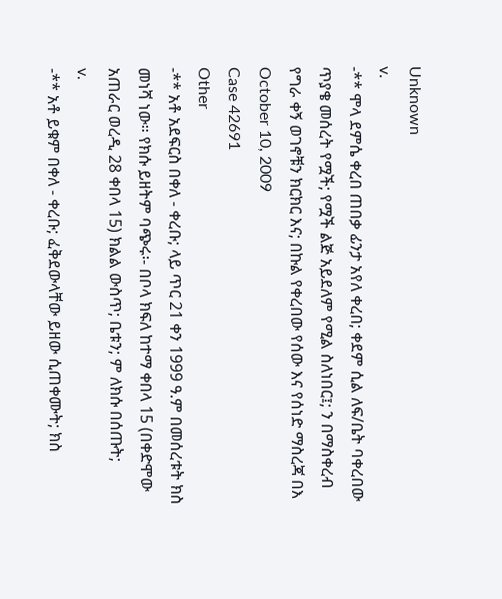Unknown
v.
-** ሞላ ደምሴ ቀረበ ጠበቃ ፊንታ አየለ ቀረበ; ቀደም ሲል ለፍ/ቤት ባቀረበው ጥያቄ መሰረት የሟች; የሟች ልጅ አይደለም የሚል ስለነበር፤; ን በማስቀረብ የግራ ቀኝ ወገኖቹን ክርክር እና; በኩል የቀረበው የሰው እና የሰነድ ማስረጃ በእ
October 10, 2009
Case 42691
Other
-** አቶ አደፍርስ በቀለ - ቀረቡ; ላይ ጥር 21 ቀን 1999 ዓ.ም በመሰረቱት ክስ መነሻ ነው። የክሱ ይዘትም ባጭሩ፡- በቦላ ክፍለ ከተማ ቀበላ 15 (በቀድሞው አጠራር ወረዲ 28 ቀበላ 15) ክልል ውስጥ; ቤቱን; ም ለክሱ በሰጡት;
v.
-** አቶ ይቁም በቀለ - ቀረቡ; ፈቅደውላቸው ይዘው ሲጠቀሙት; ክስ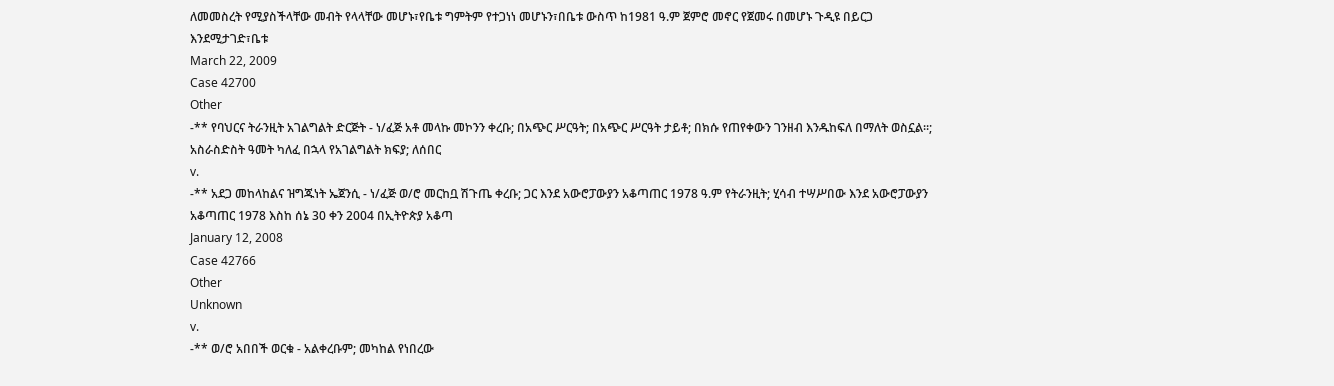ለመመስረት የሚያስችላቸው መብት የላላቸው መሆኑ፣የቤቱ ግምትም የተጋነነ መሆኑን፣በቤቱ ውስጥ ከ1981 ዓ.ም ጀምሮ መኖር የጀመሩ በመሆኑ ጉዲዩ በይርጋ እንደሚታገድ፣ቤቱ
March 22, 2009
Case 42700
Other
-** የባህርና ትራንዚት አገልግልት ድርጅት - ነ/ፈጅ አቶ መላኩ መኮንን ቀረቡ; በአጭር ሥርዓት; በአጭር ሥርዓት ታይቶ; በክሱ የጠየቀውን ገንዘብ እንዱከፍለ በማለት ወስኗል።; አስራስድስት ዓመት ካለፈ በኋላ የአገልግልት ክፍያ; ለሰበር
v.
-** አደጋ መከላከልና ዝግጁነት ኤጀንሲ - ነ/ፈጅ ወ/ሮ መርከቧ ሽጉጤ ቀረቡ; ጋር እንደ አውሮፓውያን አቆጣጠር 1978 ዓ.ም የትራንዚት; ሂሳብ ተሣሥበው እንደ አውሮፓውያን አቆጣጠር 1978 እስከ ሰኔ 30 ቀን 2004 በኢትዮጵያ አቆጣ
January 12, 2008
Case 42766
Other
Unknown
v.
-** ወ/ሮ አበበች ወርቁ - አልቀረቡም; መካከል የነበረው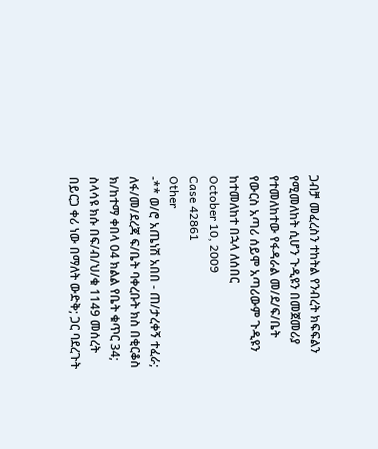ጋብቻ መፈረስን ተከትል የንብረት ክፍፍልን የሚመለከት ሲሆን ጉዲዩን በመጀመሪያ የተመለከተው የፋዳራል መ/ደ/ፍ/ቤት የውርስ አጣሪ ሰይሞ አጣሪውም ጉዲዩን ከተመለከተ በኋላ ለሰበር
October 10, 2009
Case 42861
Other
-** ወ/ሮ አጤነሽ አበበ - ጠ/ታረቀኝ ተፈራ; ለፋ/መ/ደረጃ ፍ/ቤት ባቀረቡት ክስ በቂርቆስ ክ/ከተማ ቀበላ 04 ክልል የቤት ቁጥር 34; ስላሳዩ ክሱ በፍ/ብ/ህ/ቁ 1149 መሰረት በይርጋ ቀሪ ነው በማለት ውድቅ; ጋር ባደረጉት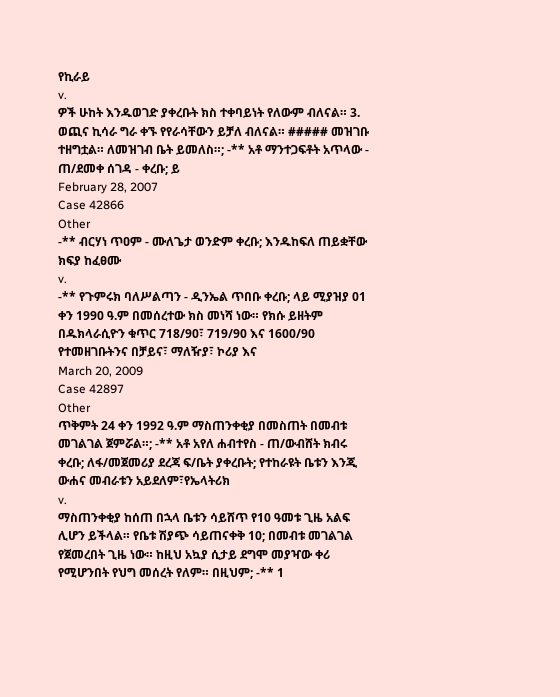የኪራይ
v.
ዎች ሁከት እንዱወገድ ያቀረቡት ክስ ተቀባይነት የለውም ብለናል። 3. ወጪና ኪሳራ ግራ ቀኙ የየራሳቸውን ይቻለ ብለናል። ##### መዝገቡ ተዘግቷል። ለመዝገብ ቤት ይመለስ።; -** አቶ ማንተጋፍቶት አጥላው - ጠ/ደመቀ ሰገዳ - ቀረቡ; ይ
February 28, 2007
Case 42866
Other
-** ብርሃነ ጥዐም - ሙለጌታ ወንድም ቀረቡ; እንዱከፍለ ጠይቋቸው ክፍያ ከፈፀሙ
v.
-** የጉምሩክ ባለሥልጣን - ዲንኤል ጥበቡ ቀረቡ; ላይ ሚያዝያ 01 ቀን 1990 ዓ.ም በመሰረተው ክስ መነሻ ነው። የክሱ ይዘትም በዱክላራሲዮን ቁጥር 718/90፣ 719/90 እና 1600/90 የተመዘገቡትንና በቻይና፣ ማለዥያ፣ ኮሪያ እና
March 20, 2009
Case 42897
Other
ጥቅምት 24 ቀን 1992 ዓ.ም ማስጠንቀቂያ በመስጠት በመብቱ መገልገል ጀምሯል።; -** አቶ አየለ ሐብተየስ - ጠ/ውብሸት ክብሩ ቀረቡ; ለፋ/መጀመሪያ ደረጃ ፍ/ቤት ያቀረቡት; የተከራዩት ቤቱን እንጂ ውሐና መብራቱን አይደለም፣የኤላትሪክ
v.
ማስጠንቀቂያ ከሰጠ በኋላ ቤቱን ሳይሸጥ የ10 ዓመቱ ጊዜ አልፍ ሊሆን ይችላል። የቤቱ ሽያጭ ሳይጠናቀቅ 10; በመብቱ መገልገል የጀመረበት ጊዜ ነው። ከዚህ አኳያ ሲታይ ደግሞ መያዣው ቀሪ የሚሆንበት የህግ መሰረት የለም። በዚህም; -** 1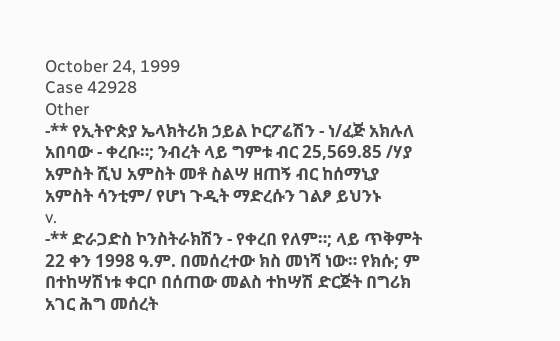October 24, 1999
Case 42928
Other
-** የኢትዮጵያ ኤላክትሪክ ኃይል ኮርፖሬሽን - ነ/ፈጅ አክሉለ አበባው - ቀረቡ።; ንብረት ላይ ግምቱ ብር 25,569.85 /ሃያ አምስት ሺህ አምስት መቶ ስልሣ ዘጠኝ ብር ከሰማኒያ አምስት ሳንቲም/ የሆነ ጉዲት ማድረሱን ገልፆ ይህንኑ
v.
-** ድራጋድስ ኮንስትራክሽን - የቀረበ የለም።; ላይ ጥቅምት 22 ቀን 1998 ዓ.ም. በመሰረተው ክስ መነሻ ነው። የክሱ; ም በተከሣሽነቱ ቀርቦ በሰጠው መልስ ተከሣሽ ድርጅት በግሪክ አገር ሕግ መሰረት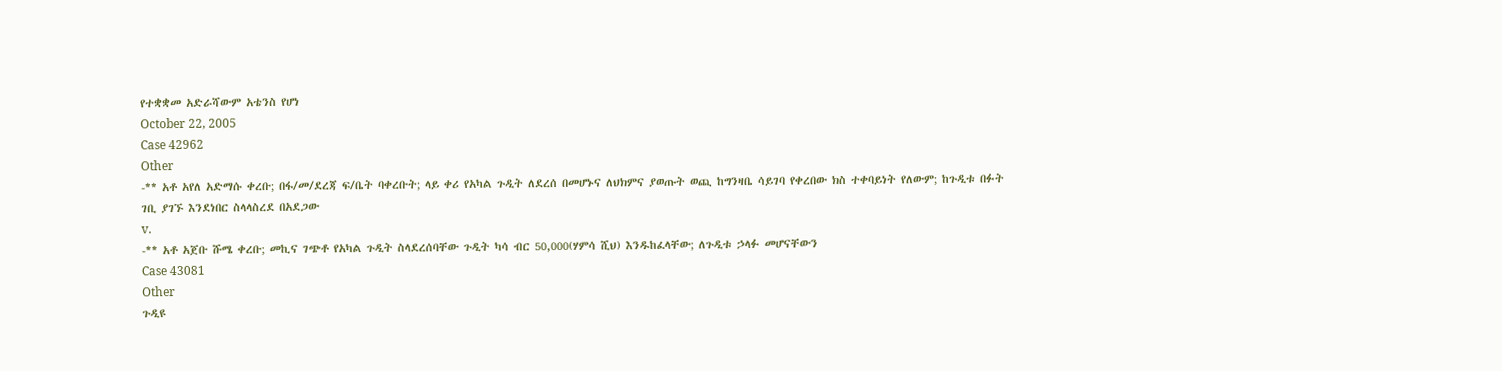የተቋቋመ አድራሻውም አቴንስ የሆነ
October 22, 2005
Case 42962
Other
-** አቶ አየለ አድማሱ ቀረቡ; በፋ/መ/ደረጃ ፍ/ቤት ባቀረቡት; ላይ ቀሪ የአካል ጉዲት ለደረሰ በመሆኑና ለህክምና ያወጡት ወጪ ከግንዛቤ ሳይገባ የቀረበው ክስ ተቀባይነት የለውም; ከጉዲቱ በፉት ገቢ ያገኙ እንደነበር ስላላስረደ በአደጋው
v.
-** አቶ አጀቡ ሹሜ ቀረቡ; መኪና ገጭቶ የአካል ጉዲት ስላደረሰባቸው ጉዲት ካሳ ብር 50,000(ሃምሳ ሺህ) እንዱከፈላቸው; ለጉዲቱ ኃላፉ መሆናቸውን
Case 43081
Other
ጉዲዩ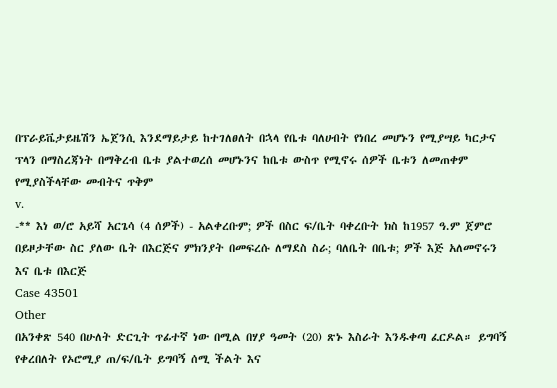በፕራይቬታይዜሽን ኤጀንሲ እንደማይታይ ከተገለፀለት በኋላ የቤቱ ባለሀብት የነበረ መሆኑን የሚያሣይ ካርታና ፕላን በማስረጃነት በማቅረብ ቤቱ ያልተወረሰ መሆኑንና ከቤቱ ውስጥ የሚኖሩ ሰዎች ቤቱን ለመጠቀም የሚያስችላቸው መብትና ጥቅም
v.
-** እነ ወ/ሮ አይሻ አርጌሳ (4 ሰዎች) - አልቀረቡም; ዎች በስር ፍ/ቤት ባቀረቡት ክስ ከ1957 ዓ.ም ጀምሮ በይዞታቸው ስር ያለው ቤት በእርጅና ምክንያት በመፍረሱ ለማደስ ስራ; ባለቤት በቤቱ; ዎች እጅ አለመኖሩን እና ቤቱ በእርጅ
Case 43501
Other
በአንቀጽ 540 በሁለት ድርጊት ጥፊተኛ ነው በሚል በሃያ ዓመት (20) ጽኑ እስራት እንዱቀጣ ፈርዶል። ይግባኝ የቀረበለት የኦሮሚያ ጠ/ፍ/ቤት ይግባኝ ሰሚ ችልት እና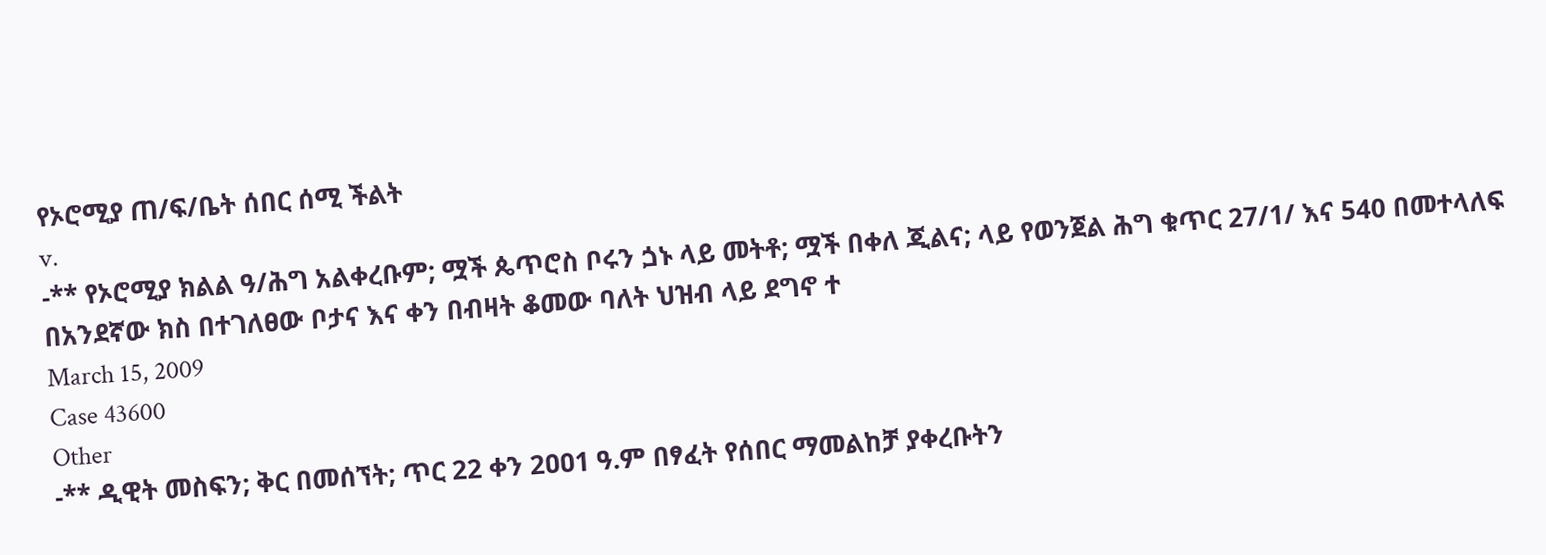የኦሮሚያ ጠ/ፍ/ቤት ሰበር ሰሚ ችልት
v.
-** የኦሮሚያ ክልል ዓ/ሕግ አልቀረቡም; ሟች ጴጥሮስ ቦሩን ጏኑ ላይ መትቶ; ሟች በቀለ ጂልና; ላይ የወንጀል ሕግ ቁጥር 27/1/ እና 540 በመተላለፍ በአንደኛው ክስ በተገለፀው ቦታና እና ቀን በብዛት ቆመው ባለት ህዝብ ላይ ደግኖ ተ
March 15, 2009
Case 43600
Other
-** ዲዊት መስፍን; ቅር በመሰኘት; ጥር 22 ቀን 2ዐዐ1 ዓ.ም በፃፈት የሰበር ማመልከቻ ያቀረቡትን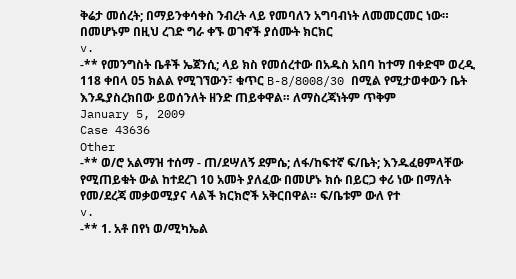ቅሬታ መሰረት; በማይንቀሳቀስ ንብረት ላይ የመባለን አግባብነት ለመመርመር ነው። በመሆኑም በዚህ ረገድ ግራ ቀኙ ወገኖች ያሰሙት ክርክር
v.
-** የመንግስት ቤቶች ኤጀንሲ; ላይ ክስ የመሰረተው በአዱስ አበባ ከተማ በቀድሞ ወረዲ 118 ቀበላ ዐ5 ክልል የሚገኘውን፣ ቁጥር B-8/8008/30 በሚል የሚታወቀውን ቤት እንዱያስረክበው ይወሰንለት ዘንድ ጠይቀዋል። ለማስረጃነትም ጥቅም
January 5, 2009
Case 43636
Other
-** ወ/ሮ አልማዝ ተሰማ - ጠ/ደሣለኝ ደምሴ; ለፋ/ከፍተኛ ፍ/ቤት; እንዱፈፀምላቸው የሚጠይቁት ውል ከተደረገ 10 አመት ያለፈው በመሆኑ ክሱ በይርጋ ቀሪ ነው በማለት የመ/ደረጃ መቃወሚያና ላልች ክርክሮች አቅርበዋል። ፍ/ቤቱም ውለ የተ
v.
-** 1. አቶ በየነ ወ/ሚካኤል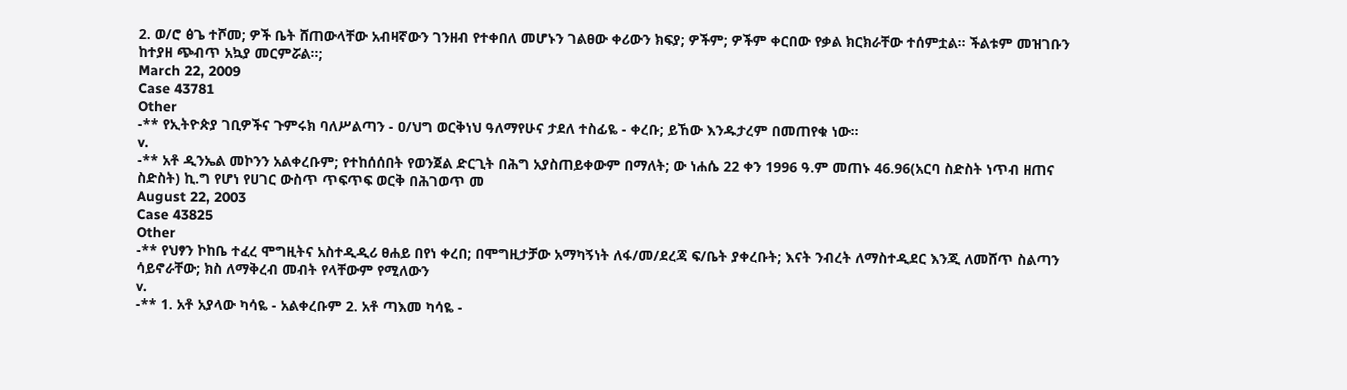2. ወ/ሮ ፅጌ ተሾመ; ዎች ቤት ሸጠውላቸው አብዛኛውን ገንዘብ የተቀበለ መሆኑን ገልፀው ቀሪውን ክፍያ; ዎችም; ዎችም ቀርበው የቃል ክርክራቸው ተሰምቷል። ችልቱም መዝገቡን ከተያዘ ጭብጥ አኳያ መርምሯል።;
March 22, 2009
Case 43781
Other
-** የኢትዮጵያ ገቢዎችና ጉምሩክ ባለሥልጣን - ዐ/ህግ ወርቅነህ ዓለማየሁና ታደለ ተስፊዬ - ቀረቡ; ይኸው እንዱታረም በመጠየቁ ነው።
v.
-** አቶ ዲንኤል መኮንን አልቀረቡም; የተከሰሰበት የወንጀል ድርጊት በሕግ አያስጠይቀውም በማለት; ው ነሐሴ 22 ቀን 1996 ዓ.ም መጠኑ 46.96(አርባ ስድስት ነጥብ ዘጠና ስድስት) ኪ.ግ የሆነ የሀገር ውስጥ ጥፍጥፍ ወርቅ በሕገወጥ መ
August 22, 2003
Case 43825
Other
-** የህፃን ኮከቤ ተፈረ ሞግዚትና አስተዲዲሪ ፀሐይ በየነ ቀረበ; በሞግዚታቻው አማካኝነት ለፋ/መ/ደረጃ ፍ/ቤት ያቀረቡት; እናት ንብረት ለማስተዲደር እንጂ ለመሸጥ ስልጣን ሳይኖራቸው; ክስ ለማቅረብ መብት የላቸውም የሚለውን
v.
-** 1. አቶ አያላው ካሳዬ - አልቀረቡም 2. አቶ ጣእመ ካሳዬ -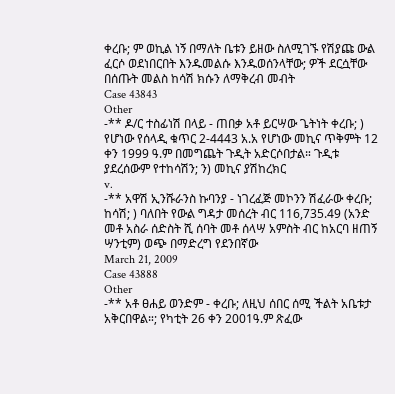ቀረቡ; ም ወኪል ነኝ በማለት ቤቱን ይዘው ስለሚገኙ የሽያጩ ውል ፈርሶ ወደነበርበት እንዱመልሱ እንዱወሰንላቸው; ዎች ደርሷቸው በሰጡት መልስ ከሳሽ ክሱን ለማቅረብ መብት
Case 43843
Other
-** ዶ/ር ተስፊነሽ በላይ - ጠበቃ አቶ ይርሣው ጌትነት ቀረቡ; ) የሆነው የሰላዲ ቁጥር 2-4443 አ.አ የሆነው መኪና ጥቅምት 12 ቀን 1999 ዓ.ም በመግጨት ጉዲት አድርሶበታል። ጉዲቱ ያደረሰውም የተከሳሽን; ን) መኪና ያሽከረክር
v.
-** አዋሽ ኢንሹራንስ ኩባንያ - ነገረፈጅ መኮንን ሽፈራው ቀረቡ; ከሳሽ; ) ባለበት የውል ግዳታ መሰረት ብር 116,735.49 (አንድ መቶ አስራ ሰድስት ሺ ሰባት መቶ ሰላሣ አምስት ብር ከአርባ ዘጠኝ ሣንቲም) ወጭ በማድረግ የደንበኛው
March 21, 2009
Case 43888
Other
-** አቶ ፀሐይ ወንድም - ቀረቡ; ለዚህ ሰበር ሰሚ ችልት አቤቱታ አቅርበዋል።; የካቲት 26 ቀን 2001ዓ.ም ጽፈው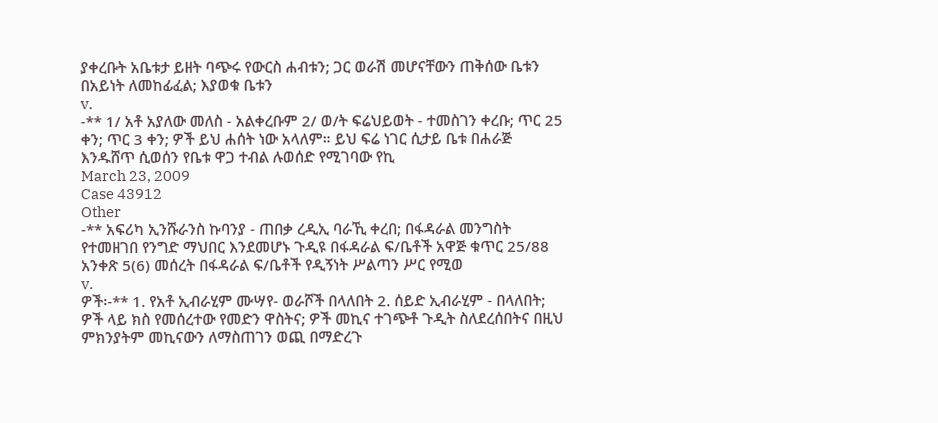ያቀረቡት አቤቱታ ይዘት ባጭሩ የውርስ ሐብቱን; ጋር ወራሽ መሆናቸውን ጠቅሰው ቤቱን በአይነት ለመከፊፈል; እያወቁ ቤቱን
v.
-** 1/ አቶ አያለው መለስ - አልቀረቡም 2/ ወ/ት ፍሬህይወት - ተመስገን ቀረቡ; ጥር 25 ቀን; ጥር 3 ቀን; ዎች ይህ ሐሰት ነው አላለም። ይህ ፍሬ ነገር ሲታይ ቤቱ በሐራጅ እንዱሸጥ ሲወሰን የቤቱ ዋጋ ተብል ሉወሰድ የሚገባው የኪ
March 23, 2009
Case 43912
Other
-** አፍሪካ ኢንሹራንስ ኩባንያ - ጠበቃ ረዲኢ ባራኺ ቀረበ; በፋዳራል መንግስት የተመዘገበ የንግድ ማህበር እንደመሆኑ ጉዲዩ በፋዳራል ፍ/ቤቶች አዋጅ ቁጥር 25/88 አንቀጽ 5(6) መሰረት በፋዳራል ፍ/ቤቶች የዲኝነት ሥልጣን ሥር የሚወ
v.
ዎች፡-** 1. የአቶ ኢብራሂም ሙሣየ- ወራሾች በላለበት 2. ሰይድ ኢብራሂም - በላለበት; ዎች ላይ ክስ የመሰረተው የመድን ዋስትና; ዎች መኪና ተገጭቶ ጉዲት ስለደረሰበትና በዚህ ምክንያትም መኪናውን ለማስጠገን ወጪ በማድረጉ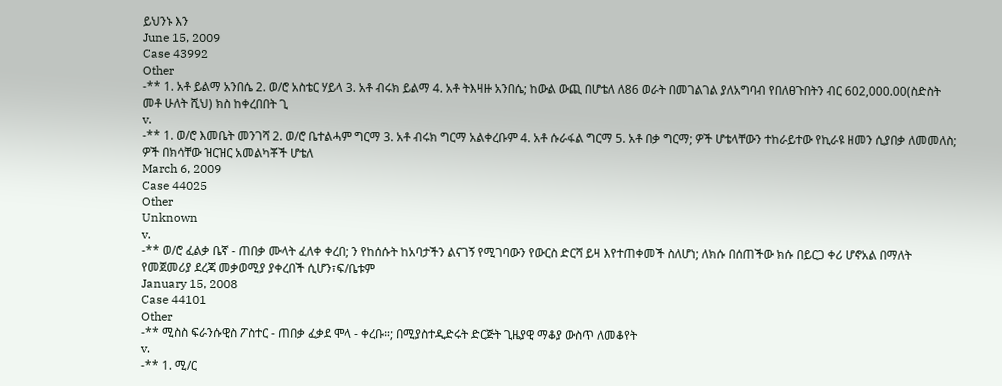ይህንኑ እን
June 15, 2009
Case 43992
Other
-** 1. አቶ ይልማ አንበሴ 2. ወ/ሮ አስቴር ሃይላ 3. አቶ ብሩክ ይልማ 4. አቶ ትእዛዙ አንበሴ; ከውል ውጪ በሆቴለ ለ86 ወራት በመገልገል ያለአግባብ የበለፀጉበትን ብር 602,000.00(ስድስት መቶ ሁለት ሺህ) ክስ ከቀረበበት ጊ
v.
-** 1. ወ/ሮ እመቤት መንገሻ 2. ወ/ሮ ቤተልሓም ግርማ 3. አቶ ብሩክ ግርማ አልቀረቡም 4. አቶ ሱራፋል ግርማ 5. አቶ በቃ ግርማ; ዎች ሆቴላቸውን ተከራይተው የኪራዩ ዘመን ሲያበቃ ለመመለስ; ዎች በክሳቸው ዝርዝር አመልካቾች ሆቴለ
March 6, 2009
Case 44025
Other
Unknown
v.
-** ወ/ሮ ፈልቃ ቤኛ - ጠበቃ ሙላት ፈለቀ ቀረበ; ን የከሰሱት ከአባታችን ልናገኝ የሚገባውን የውርስ ድርሻ ይዛ እየተጠቀመች ስለሆነ; ለክሱ በሰጠችው ክሱ በይርጋ ቀሪ ሆኖአል በማለት የመጀመሪያ ደረጃ መቃወሚያ ያቀረበች ሲሆን፣ፍ/ቤቱም
January 15, 2008
Case 44101
Other
-** ሚስስ ፍራንሱዊስ ፖስተር - ጠበቃ ፈቃደ ሞላ - ቀረቡ።; በሚያስተዲድሩት ድርጅት ጊዜያዊ ማቆያ ውስጥ ለመቆየት
v.
-** 1. ሚ/ር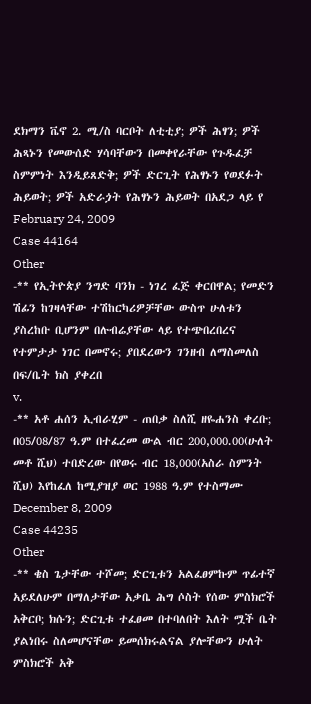ደክማን ቬኖ 2. ሚ/ስ ባርቦት ለቲቲያ; ዎች ሕፃን; ዎች ሕጻኑን የመውሰድ ሃሳባቸውን በመቀየራቸው የጉዱፈቻ ስምምነት እንዲይጸድቅ; ዎች ድርጊት የሕፃኑን የወደፉት ሕይወት; ዎች አድራጏት የሕፃኑን ሕይወት በአደጋ ላይ የ
February 24, 2009
Case 44164
Other
-** የኢትዮጵያ ንግድ ባንክ - ነገረ ፈጅ ቀርበዋል; የመድን ሽፊን ከገዛላቸው ተሽከርካሪዎቻቸው ውስጥ ሁለቱን ያስረከቡ ቢሆንም በሉብሬያቸው ላይ የተጭበረበረና የተምታታ ነገር በመኖሩ; ያበደረውን ገንዘብ ለማስመለስ በፍ/ቤት ክስ ያቀረበ
v.
-** አቶ ሐሰን ኢብራሂም - ጠበቃ ስለሺ ዘዬሐንስ ቀረቡ; በ05/08/87 ዓ.ም በተፈረመ ውል ብር 200,000.00(ሁለት መቶ ሺህ) ተበድረው በየወሩ ብር 18,000(አስራ ስምንት ሺህ) እየከፈለ ከሚያዝያ ወር 1988 ዓ.ም የተስማሙ
December 8, 2009
Case 44235
Other
-** ቄስ ጌታቸው ተሾመ; ድርጊቱን አልፈፀምኩም ጥፊተኛ አይደለሁም በማለታቸው አቃቤ ሕግ ሶስት የሰው ምስክሮች አቅርቦ; ክሱን; ድርጊቱ ተፈፀመ በተባለበት እለት ሟች ቤት ያልነበሩ ስለመሆናቸው ይመሰክሩልናል ያሎቸውን ሁለት ምስክሮች አቅ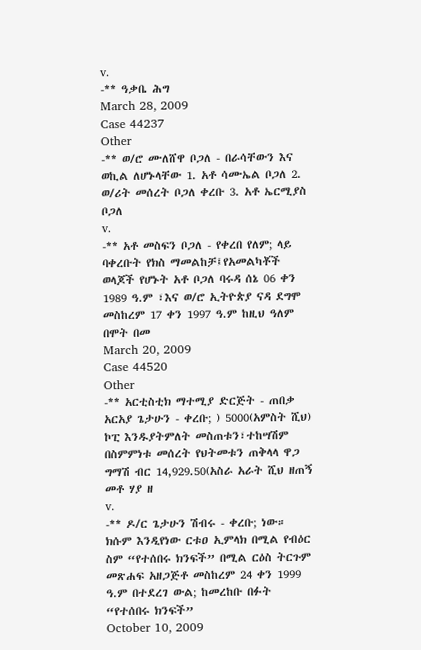v.
-** ዓቃቤ ሕግ
March 28, 2009
Case 44237
Other
-** ወ/ሮ ሙለሸዋ ቦጋለ - በራሳቸውን እና ወኪል ለሆኑላቸው 1. አቶ ሳሙኤል ቦጋለ 2. ወ/ሪት መሰረት ቦጋለ ቀረቡ 3. አቶ ኤርሚያስ ቦጋለ
v.
-** አቶ መስፍን ቦጋለ - የቀረበ የለም; ላይ ባቀረቡት የክስ ማመልከቻ፤የአመልካቾች ወላጆች የሆኑት አቶ ቦጋለ ባሩዳ ሰኔ 06 ቀን 1989 ዓ.ም ፣እና ወ/ሮ ኢትዮጵያ ናዳ ደግሞ መስከረም 17 ቀን 1997 ዓ.ም ከዚህ ዓለም በሞት በመ
March 20, 2009
Case 44520
Other
-** አርቲስቲክ ማተሚያ ድርጅት - ጠበቃ አርአያ ጌታሁን - ቀረቡ; ) 5000(አምስት ሺህ) ኮፒ እንዱያትምለት መስጠቱን፣ተከሣሽም በስምምነቱ መሰረት የህትመቱን ጠቅላላ ዋጋ ግማሽ ብር 14,929.50(አስራ አራት ሺህ ዘጠኝ መቶ ሃያ ዘ
v.
-** ዶ/ር ጌታሁን ሽብሩ - ቀረቡ; ነው። ክሱም እንዲየነው ርቱዐ ኢምላክ በሚል የብዕር ስም “የተሰበሩ ክንፍች” በሚል ርዕስ ትርጉም መጽሐፍ አዘጋጅቶ መስከረም 24 ቀን 1999 ዓ.ም በተደረገ ውል; ከመረከቡ በፉት “የተሰበሩ ክንፍች”
October 10, 2009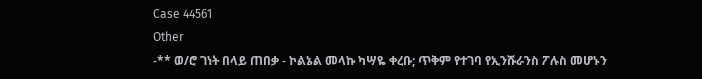Case 44561
Other
-** ወ/ሮ ገነት በላይ ጠበቃ - ኮልኔል መላኩ ካሣዬ ቀረቡ; ጥቅም የተገባ የኢንሹራንስ ፖሉስ መሆኑን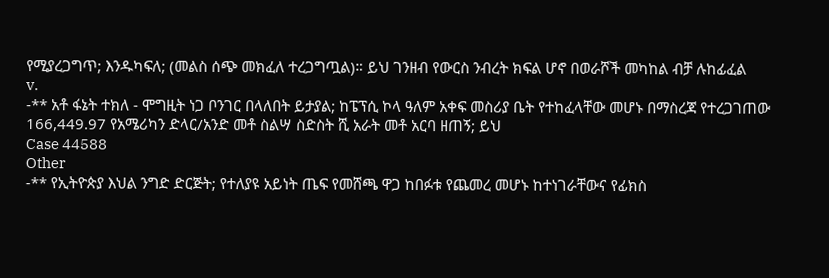የሚያረጋግጥ; እንዱካፍለ; (መልስ ሰጭ መክፈለ ተረጋግጧል)። ይህ ገንዘብ የውርስ ንብረት ክፍል ሆኖ በወራሾች መካከል ብቻ ሉከፊፈል
v.
-** አቶ ፋኔት ተክለ - ሞግዚት ነጋ ቦንገር በላለበት ይታያል; ከፔፕሲ ኮላ ዓለም አቀፍ መስሪያ ቤት የተከፈላቸው መሆኑ በማስረጃ የተረጋገጠው 166,449.97 የአሜሪካን ድላር/አንድ መቶ ስልሣ ስድስት ሺ አራት መቶ አርባ ዘጠኝ; ይህ
Case 44588
Other
-** የኢትዮጵያ እህል ንግድ ድርጅት; የተለያዩ አይነት ጤፍ የመሸጫ ዋጋ ከበፉቱ የጨመረ መሆኑ ከተነገራቸውና የፊክስ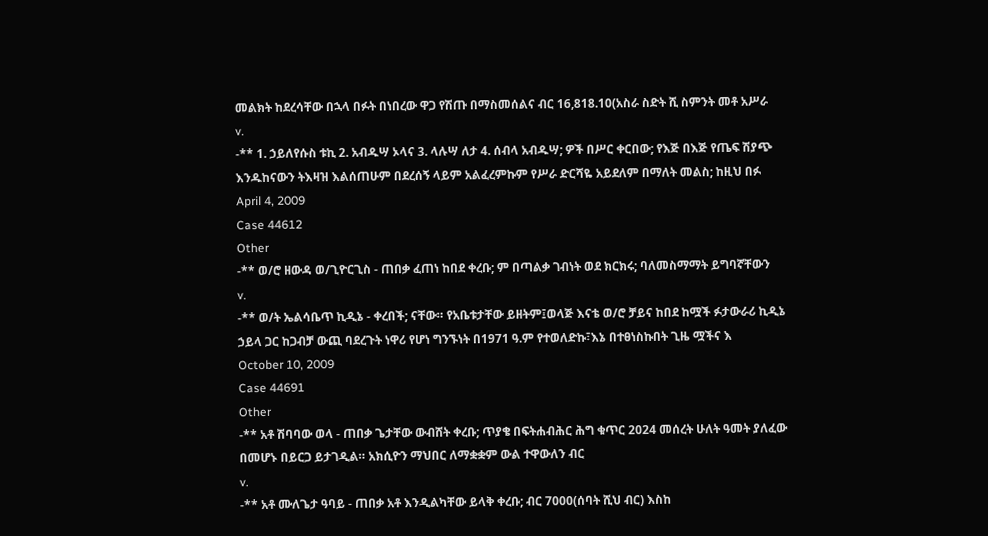መልክት ከደረሳቸው በኋላ በፉት በነበረው ዋጋ የሽጡ በማስመሰልና ብር 16,818.10(አስራ ስድት ሺ ስምንት መቶ አሥራ
v.
-** 1. ኃይለየሱስ ቱኪ 2. አብዱሣ ኦላና 3. ላሉሣ ለታ 4. ሰብላ አብዱሣ; ዎች በሥር ቀርበው; የእጅ በእጅ የጤፍ ሽያጭ እንዱከናውን ትእዛዝ እልሰጠሁም በደረሰኝ ላይም አልፈረምኩም የሥራ ድርሻዬ አይደለም በማለት መልስ; ከዚህ በፉ
April 4, 2009
Case 44612
Other
-** ወ/ሮ ዘውዳ ወ/ጊዮርጊስ - ጠበቃ ፈጠነ ከበደ ቀረቡ; ም በጣልቃ ገብነት ወደ ክርክሩ; ባለመስማማት ይግባኛቸውን
v.
-** ወ/ት ኤልሳቤጥ ኪዲኔ - ቀረበች; ናቸው። የአቤቱታቸው ይዘትም፤ወላጅ እናቴ ወ/ሮ ቻይና ከበደ ከሟች ፉታውራሪ ኪዲኔ ኃይላ ጋር ከጋብቻ ውጪ ባደረጉት ነዋሪ የሆነ ግንኙነት በ1971 ዓ.ም የተወለድኩ፣እኔ በተፀነስኩበት ጊዜ ሟችና እ
October 10, 2009
Case 44691
Other
-** አቶ ሽባባው ወላ - ጠበቃ ጌታቸው ውብሸት ቀረቡ; ጥያቄ በፍትሐብሕር ሕግ ቁጥር 2024 መሰረት ሁለት ዓመት ያለፈው በመሆኑ በይርጋ ይታገዲል። አክሲዮን ማህበር ለማቋቋም ውል ተዋውለን ብር
v.
-** አቶ ሙለጌታ ዓባይ - ጠበቃ አቶ እንዲልካቸው ይላቅ ቀረቡ; ብር 7000(ሰባት ሺህ ብር) እስከ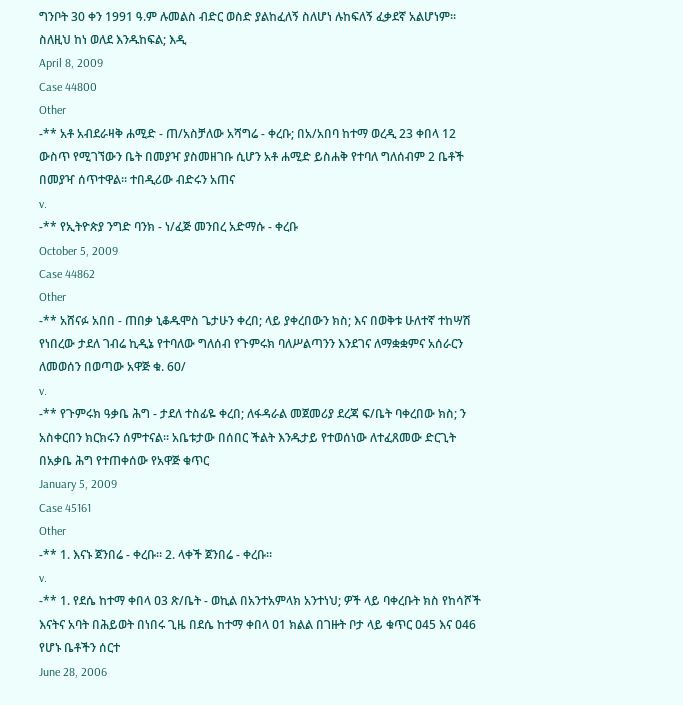ግንቦት 30 ቀን 1991 ዓ.ም ሉመልስ ብድር ወስድ ያልከፈለኝ ስለሆነ ሉከፍለኝ ፈቃደኛ አልሆነም። ስለዚህ ከነ ወለደ እንዱከፍል; እዲ
April 8, 2009
Case 44800
Other
-** አቶ አብደራዛቅ ሐሚድ - ጠ/አስቻለው አሻግሬ - ቀረቡ; በአ/አበባ ከተማ ወረዲ 23 ቀበላ 12 ውስጥ የሚገኘውን ቤት በመያዣ ያስመዘገቡ ሲሆን አቶ ሐሚድ ይስሐቅ የተባለ ግለሰብም 2 ቤቶች በመያዣ ሰጥተዋል። ተበዲሪው ብድሩን አጠና
v.
-** የኢትዮጵያ ንግድ ባንክ - ነ/ፈጅ መንበረ አድማሱ - ቀረቡ
October 5, 2009
Case 44862
Other
-** አሸናፉ አበበ - ጠበቃ ኒቆዱሞስ ጌታሁን ቀረበ; ላይ ያቀረበውን ክስ; እና በወቅቱ ሁለተኛ ተከሣሽ የነበረው ታደለ ገብሬ ኪዲኔ የተባለው ግለሰብ የጉምሩክ ባለሥልጣንን እንደገና ለማቋቋምና አሰራርን ለመወሰን በወጣው አዋጅ ቁ. 60/
v.
-** የጉምሩክ ዓቃቤ ሕግ - ታደለ ተስፊዬ ቀረበ; ለፋዳራል መጀመሪያ ደረጃ ፍ/ቤት ባቀረበው ክስ; ን አስቀርበን ክርክሩን ሰምተናል። አቤቱታው በሰበር ችልት እንዱታይ የተወሰነው ለተፈጸመው ድርጊት በአቃቤ ሕግ የተጠቀሰው የአዋጅ ቁጥር
January 5, 2009
Case 45161
Other
-** 1. እናኑ ጀንበሬ - ቀረቡ። 2. ላቀች ጀንበሬ - ቀረቡ።
v.
-** 1. የደሴ ከተማ ቀበላ ዐ3 ጽ/ቤት - ወኪል በአንተአምላክ አንተነህ; ዎች ላይ ባቀረቡት ክስ የከሳሾች እናትና አባት በሕይወት በነበሩ ጊዜ በደሴ ከተማ ቀበላ ዐ1 ክልል በገዙት ቦታ ላይ ቁጥር ዐ45 እና ዐ46 የሆኑ ቤቶችን ሰርተ
June 28, 2006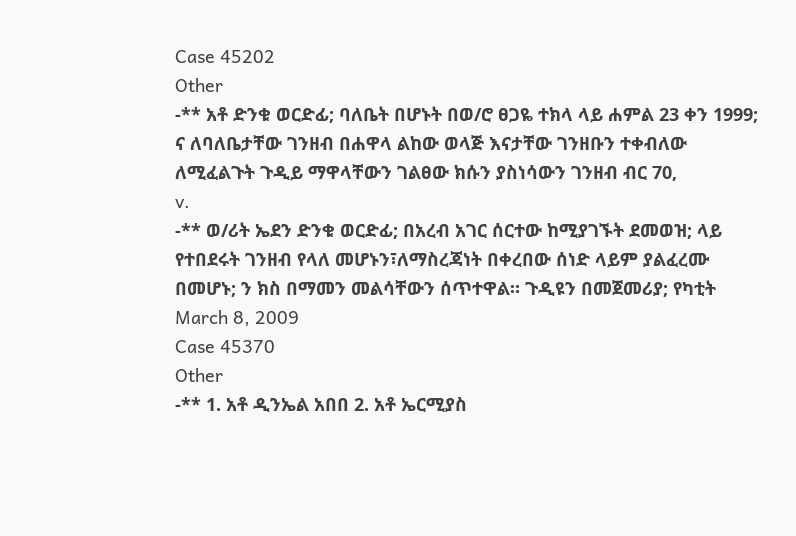Case 45202
Other
-** አቶ ድንቁ ወርድፊ; ባለቤት በሆኑት በወ/ሮ ፀጋዬ ተክላ ላይ ሐምል 23 ቀን 1999; ና ለባለቤታቸው ገንዘብ በሐዋላ ልከው ወላጅ እናታቸው ገንዘቡን ተቀብለው ለሚፈልጉት ጉዲይ ማዋላቸውን ገልፀው ክሱን ያስነሳውን ገንዘብ ብር 70,
v.
-** ወ/ሪት ኤደን ድንቁ ወርድፊ; በአረብ አገር ሰርተው ከሚያገኙት ደመወዝ; ላይ የተበደሩት ገንዘብ የላለ መሆኑን፣ለማስረጃነት በቀረበው ሰነድ ላይም ያልፈረሙ በመሆኑ; ን ክስ በማመን መልሳቸውን ሰጥተዋል። ጉዲዩን በመጀመሪያ; የካቲት
March 8, 2009
Case 45370
Other
-** 1. አቶ ዲንኤል አበበ 2. አቶ ኤርሚያስ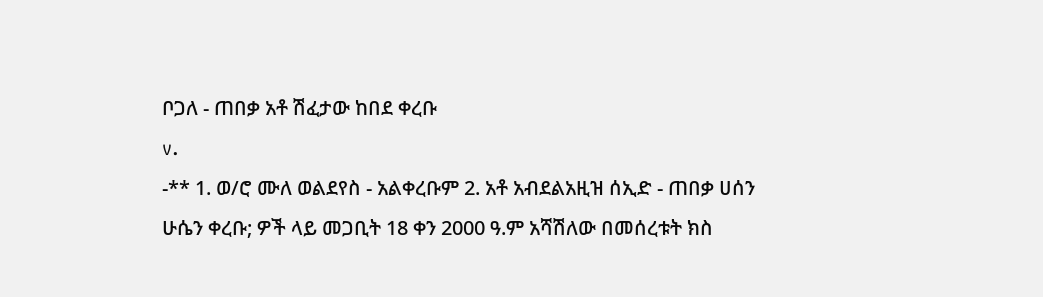ቦጋለ - ጠበቃ አቶ ሽፈታው ከበደ ቀረቡ
v.
-** 1. ወ/ሮ ሙለ ወልደየስ - አልቀረቡም 2. አቶ አብደልአዚዝ ሰኢድ - ጠበቃ ሀሰን ሁሴን ቀረቡ; ዎች ላይ መጋቢት 18 ቀን 2000 ዓ.ም አሻሽለው በመሰረቱት ክስ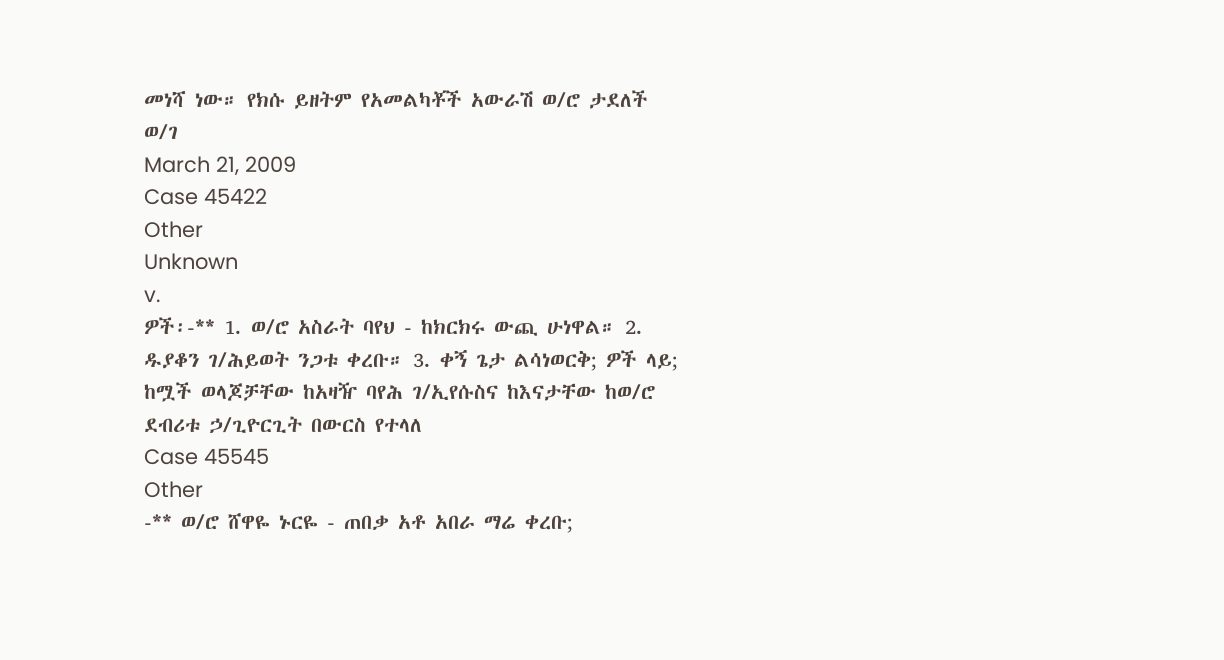መነሻ ነው። የክሱ ይዘትም የአመልካቾች አውራሽ ወ/ሮ ታደለች ወ/ገ
March 21, 2009
Case 45422
Other
Unknown
v.
ዎች፡-** 1. ወ/ሮ አስራት ባየህ - ከክርክሩ ውጪ ሁነዋል። 2. ዱያቆን ገ/ሕይወት ንጋቱ ቀረቡ። 3. ቀኝ ጌታ ልሳነወርቅ; ዎች ላይ; ከሟች ወላጆቻቸው ከአዛዥ ባየሕ ገ/ኢየሱስና ከእናታቸው ከወ/ሮ ደብሪቱ ኃ/ጊዮርጊት በውርስ የተላለ
Case 45545
Other
-** ወ/ሮ ሸዋዬ ኑርዬ - ጠበቃ አቶ አበራ ማሬ ቀረቡ;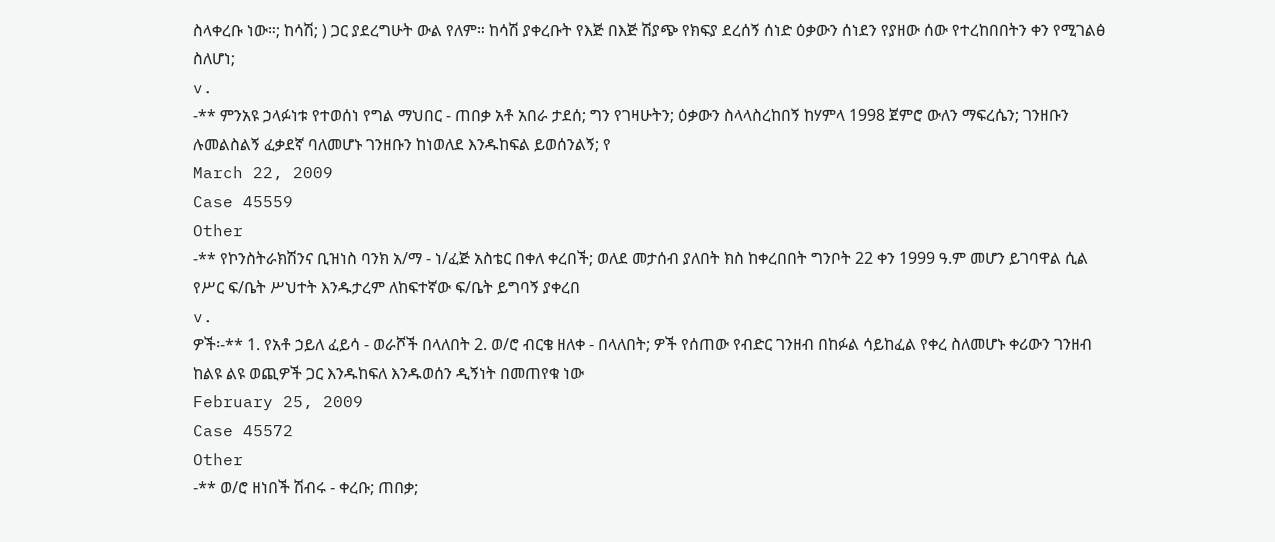ስላቀረቡ ነው።; ከሳሽ; ) ጋር ያደረግሁት ውል የለም። ከሳሽ ያቀረቡት የእጅ በእጅ ሽያጭ የክፍያ ደረሰኝ ሰነድ ዕቃውን ሰነደን የያዘው ሰው የተረከበበትን ቀን የሚገልፅ ስለሆነ;
v.
-** ምንአዩ ኃላፉነቱ የተወሰነ የግል ማህበር - ጠበቃ አቶ አበራ ታደሰ; ግን የገዛሁትን; ዕቃውን ስላላስረከበኝ ከሃምላ 1998 ጀምሮ ውለን ማፍረሴን; ገንዘቡን ሉመልስልኝ ፈቃደኛ ባለመሆኑ ገንዘቡን ከነወለደ እንዱከፍል ይወሰንልኝ; የ
March 22, 2009
Case 45559
Other
-** የኮንስትራክሽንና ቢዝነስ ባንክ አ/ማ - ነ/ፈጅ አስቴር በቀለ ቀረበች; ወለደ መታሰብ ያለበት ክስ ከቀረበበት ግንቦት 22 ቀን 1999 ዓ.ም መሆን ይገባዋል ሲል የሥር ፍ/ቤት ሥህተት እንዱታረም ለከፍተኛው ፍ/ቤት ይግባኝ ያቀረበ
v.
ዎች፡-** 1. የአቶ ኃይለ ፈይሳ - ወራሾች በላለበት 2. ወ/ሮ ብርቄ ዘለቀ - በላለበት; ዎች የሰጠው የብድር ገንዘብ በከፉል ሳይከፈል የቀረ ስለመሆኑ ቀሪውን ገንዘብ ከልዩ ልዩ ወጪዎች ጋር እንዱከፍለ እንዱወሰን ዲኝነት በመጠየቁ ነው
February 25, 2009
Case 45572
Other
-** ወ/ሮ ዘነበች ሽብሩ - ቀረቡ; ጠበቃ;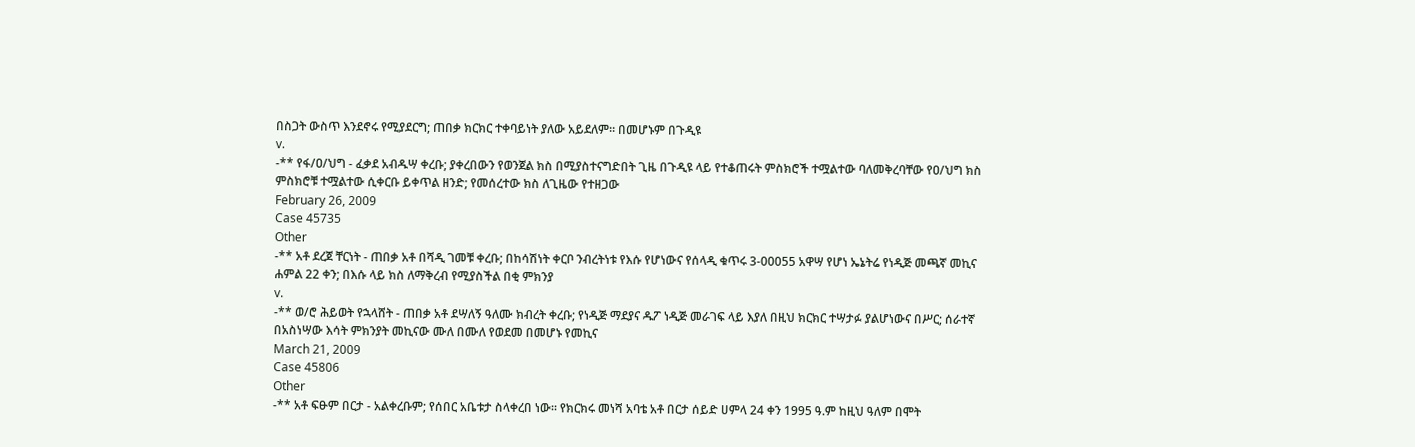በስጋት ውስጥ እንደኖሩ የሚያደርግ; ጠበቃ ክርክር ተቀባይነት ያለው አይደለም። በመሆኑም በጉዲዩ
v.
-** የፋ/ዐ/ህግ - ፈቃደ አብዱሣ ቀረቡ; ያቀረበውን የወንጀል ክስ በሚያስተናግድበት ጊዜ በጉዲዩ ላይ የተቆጠሩት ምስክሮች ተሟልተው ባለመቅረባቸው የዐ/ህግ ክስ ምስክሮቹ ተሟልተው ሲቀርቡ ይቀጥል ዘንድ; የመሰረተው ክስ ለጊዜው የተዘጋው
February 26, 2009
Case 45735
Other
-** አቶ ደረጀ ቸርነት - ጠበቃ አቶ በሻዲ ገመቹ ቀረቡ; በከሳሽነት ቀርቦ ንብረትነቱ የእሱ የሆነውና የሰላዲ ቁጥሩ 3-00055 አዋሣ የሆነ ኤኔትሬ የነዲጅ መጫኛ መኪና ሐምል 22 ቀን; በእሱ ላይ ክስ ለማቅረብ የሚያስችል በቂ ምክንያ
v.
-** ወ/ሮ ሕይወት የኋላሸት - ጠበቃ አቶ ደሣለኝ ዓለሙ ክብረት ቀረቡ; የነዲጅ ማደያና ዱፖ ነዲጅ መራገፍ ላይ እያለ በዚህ ክርክር ተሣታፉ ያልሆነውና በሥር; ሰራተኛ በአስነሣው እሳት ምክንያት መኪናው ሙለ በሙለ የወደመ በመሆኑ የመኪና
March 21, 2009
Case 45806
Other
-** አቶ ፍፁም በርታ - አልቀረቡም; የሰበር አቤቱታ ስላቀረበ ነው። የክርክሩ መነሻ አባቴ አቶ በርታ ሰይድ ሀምላ 24 ቀን 1995 ዓ.ም ከዚህ ዓለም በሞት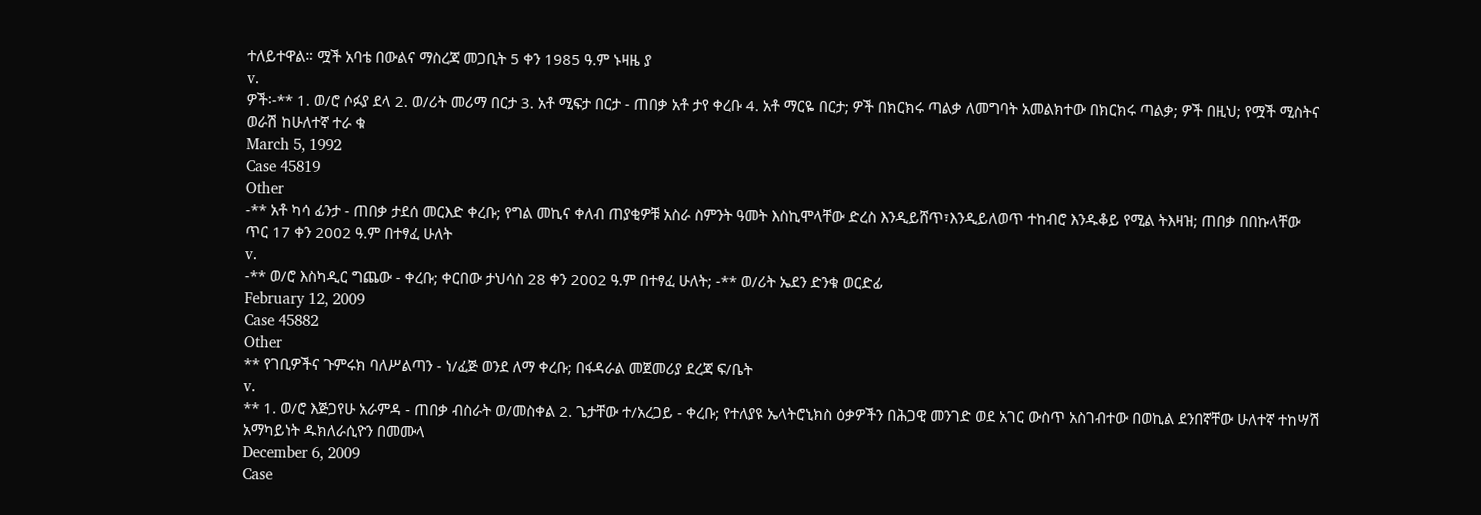ተለይተዋል። ሟች አባቴ በውልና ማስረጃ መጋቢት 5 ቀን 1985 ዓ.ም ኑዛዜ ያ
v.
ዎች፡-** 1. ወ/ሮ ሶፉያ ደላ 2. ወ/ሪት መሪማ በርታ 3. አቶ ሚፍታ በርታ - ጠበቃ አቶ ታየ ቀረቡ 4. አቶ ማርዬ በርታ; ዎች በክርክሩ ጣልቃ ለመግባት አመልክተው በክርክሩ ጣልቃ; ዎች በዚህ; የሟች ሚስትና ወራሽ ከሁለተኛ ተራ ቁ
March 5, 1992
Case 45819
Other
-** አቶ ካሳ ፊንታ - ጠበቃ ታደሰ መርእድ ቀረቡ; የግል መኪና ቀለብ ጠያቂዎቹ አስራ ስምንት ዓመት እስኪሞላቸው ድረስ እንዲይሸጥ፣እንዲይለወጥ ተከብሮ እንዱቆይ የሚል ትእዛዝ; ጠበቃ በበኩላቸው ጥር 17 ቀን 2002 ዓ.ም በተፃፈ ሁለት
v.
-** ወ/ሮ እስካዲር ግጨው - ቀረቡ; ቀርበው ታህሳስ 28 ቀን 2002 ዓ.ም በተፃፈ ሁለት; -** ወ/ሪት ኤደን ድንቁ ወርድፊ
February 12, 2009
Case 45882
Other
** የገቢዎችና ጉምሩክ ባለሥልጣን - ነ/ፈጅ ወንደ ለማ ቀረቡ; በፋዳራል መጀመሪያ ደረጃ ፍ/ቤት
v.
** 1. ወ/ሮ እጅጋየሁ አራምዳ - ጠበቃ ብስራት ወ/መስቀል 2. ጌታቸው ተ/አረጋይ - ቀረቡ; የተለያዩ ኤላትሮኒክስ ዕቃዎችን በሕጋዊ መንገድ ወደ አገር ውስጥ አስገብተው በወኪል ደንበኛቸው ሁለተኛ ተከሣሽ አማካይነት ዱክለራሲዮን በመሙላ
December 6, 2009
Case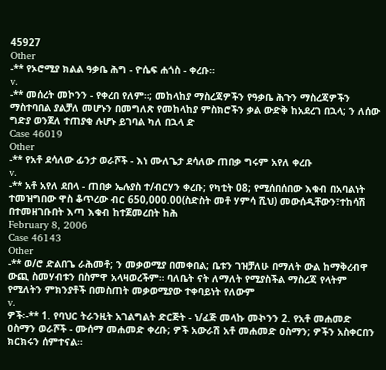45927
Other
-** የኦሮሚያ ክልል ዓቃቤ ሕግ - ዮሴፍ ሐጎስ - ቀረቡ።
v.
-** መሰረት መኮንን - የቀረበ የለም።; መከላከያ ማስረጃዎችን የዓቃቤ ሕጉን ማስረጃዎችን ማስተባበል ያልቻለ መሆኑን በመግለጽ የመከላከያ ምስክሮችን ቃል ውድቅ ከአደረገ በኋላ; ን ለሰው ግድያ ወንጀለ ተጠያቂ ሉሆኑ ይገባል ካለ በኋላ ድ
Case 46019
Other
-** የአቶ ደሳለው ፊንታ ወራሾች - እነ ሙለጌታ ደሳለው ጠበቃ ግሩም አየለ ቀረቡ
v.
-** አቶ አየለ ደበላ - ጠበቃ ኤሉያስ ተ/ብርሃን ቀረቡ; የካቲት 08; የሚሰበሰበው እቁብ በአባልነት ተመዝግበው ዋስ ቆጥረው ብር 650,000.00(ስድስት መቶ ሃምሳ ሺህ) መውሰዲቸውን፣ተከሳሽ በተመዘገቡበት እጣ እቁብ ከተጀመረበት ከሕ
February 8, 2006
Case 46143
Other
-** ወ/ሮ ድልበጌ ራሕመቶ; ን መቃወሚያ በመቀበል; ቤቱን ገዝቻለሁ በማለት ውል ከማቅረብዋ ውጪ ስመሃብቱን በስምዋ አላዛወረችም። ባለቤት ናት ለማለት የሚያስችል ማስረጃ የላትም የሚለትን ምክንያቶች በመስጠት መቃወሚያው ተቀባይነት የለውም
v.
ዎች፡-** 1. የባህር ትራንዚት አገልግልት ድርጅት - ነ/ፈጅ መላኩ መኯንን 2. የአቶ መሐመድ ዐስማን ወራሾች - ሙሰማ መሐመድ ቀረቡ; ዎች አውራሽ አቶ መሐመድ ዐስማን; ዎችን አስቀርበን ክርክሩን ሰምተናል።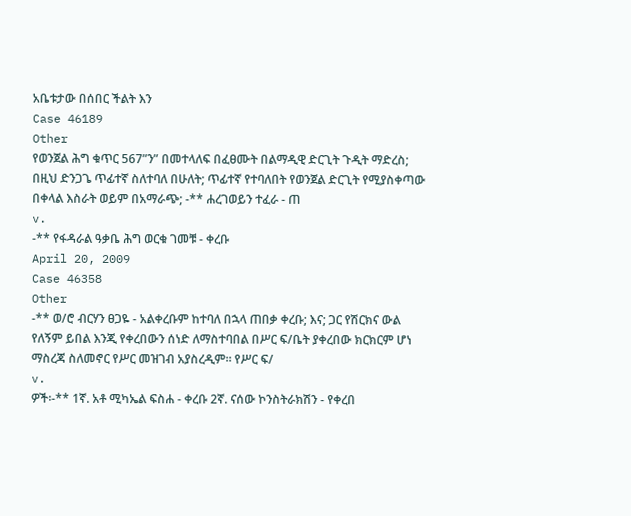አቤቱታው በሰበር ችልት እን
Case 46189
Other
የወንጀል ሕግ ቁጥር 567”ን” በመተላለፍ በፈፀሙት በልማዲዊ ድርጊት ጉዲት ማድረስ; በዚህ ድንጋጌ ጥፊተኛ ስለተባለ በሁለት; ጥፊተኛ የተባለበት የወንጀል ድርጊት የሚያስቀጣው በቀላል እስራት ወይም በአማራጭ; -** ሐረገወይን ተፈራ - ጠ
v.
-** የፋዳራል ዓቃቤ ሕግ ወርቁ ገመቹ - ቀረቡ
April 20, 2009
Case 46358
Other
-** ወ/ሮ ብርሃን ፀጋዬ - አልቀረቡም ከተባለ በኋላ ጠበቃ ቀረቡ; እና; ጋር የሽርክና ውል የለኝም ይበል እንጂ የቀረበውን ሰነድ ለማስተባበል በሥር ፍ/ቤት ያቀረበው ክርክርም ሆነ ማስረጃ ስለመኖር የሥር መዝገብ አያስረዲም። የሥር ፍ/
v.
ዎች፡-** 1ኛ. አቶ ሚካኤል ፍስሐ - ቀረቡ 2ኛ. ናሰው ኮንስትራክሽን - የቀረበ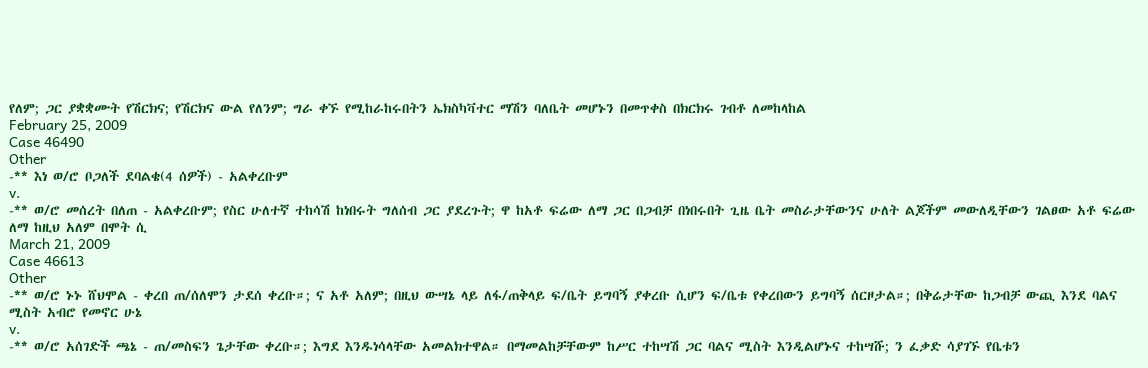የለም; ጋር ያቋቋሙት የሽርክና; የሽርክና ውል የለንም; ግራ ቀኙ የሚከራከሩበትን ኤክስካቫተር ማሽን ባለቤት መሆኑን በመጥቀስ በክርክሩ ገብቶ ለመከላከል
February 25, 2009
Case 46490
Other
-** እነ ወ/ሮ ቦጋለች ደባልቄ(4 ሰዎች) - አልቀረቡም
v.
-** ወ/ሮ መሰረት በለጠ - አልቀረቡም; የስር ሁለተኛ ተከሳሽ ከነበሩት ግለሰብ ጋር ያደረጉት; ዋ ከአቶ ፍሬው ለማ ጋር በጋብቻ በነበሩበት ጊዜ ቤት መስራታቸውንና ሁለት ልጆችም መውለዲቸውን ገልፀው አቶ ፍሬው ለማ ከዚህ አለም በሞት ሲ
March 21, 2009
Case 46613
Other
-** ወ/ሮ ኑኑ ሸህሞል - ቀረበ ጠ/ሰለሞን ታደሰ ቀረቡ።; ና አቶ አለም; በዚህ ውሣኔ ላይ ለፋ/ጠቅላይ ፍ/ቤት ይግባኝ ያቀረቡ ሲሆን ፍ/ቤቱ የቀረበውን ይግባኝ ሰርዞታል።; በቅሬታቸው ከጋብቻ ውጪ እንደ ባልና ሚስት አብሮ የመኖር ሁኔ
v.
-** ወ/ሮ አሰገድች ጫኔ - ጠ/መስፍን ጌታቸው ቀረቡ።; እግደ እንዱነሳላቸው አመልክተዋል። በማመልከቻቸውም ከሥር ተከሣሽ ጋር ባልና ሚስት እንዲልሆኑና ተከሣሹ; ን ፈቃድ ሳያገኙ የቤቱን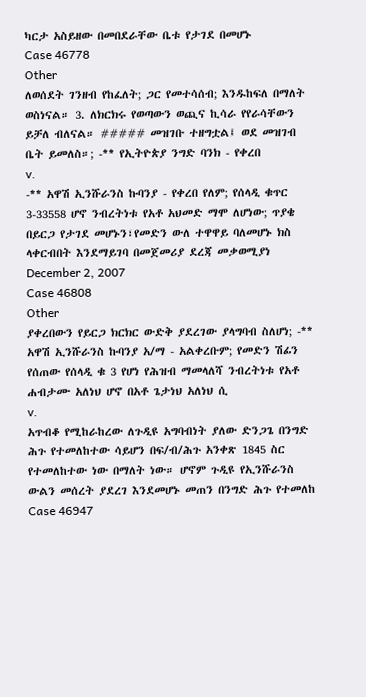ካርታ አስይዘው በመበደራቸው ቤቱ የታገደ በመሆኑ
Case 46778
Other
ለወሰደት ገንዘብ የከፈለት; ጋር የመተሳሰብ; እንዱከፍለ በማለት ወስነናል። 3. ለክርክሩ የወጣውን ወጪና ኪሳራ የየራሳቸውን ይቻለ ብለናል። ##### መዝገቡ ተዘግቷል፤ ወደ መዝገብ ቤት ይመለስ።; -** የኢትዮጵያ ንግድ ባንክ - የቀረበ
v.
-** አዋሽ ኢንሹራንስ ኩባንያ - የቀረበ የለም; የሰላዲ ቁጥር 3-33558 ሆኖ ንብረትነቱ የአቶ አህመድ ማሞ ለሆነው; ጥያቄ በይርጋ የታገደ መሆኑን፣የመድን ውለ ተዋዋይ ባለመሆኑ ክስ ላቀርብበት እንደማይገባ በመጀመሪያ ደረጃ መቃወሚያነ
December 2, 2007
Case 46808
Other
ያቀረበውን የይርጋ ክርክር ውድቅ ያደረገው ያላግባብ ስለሆነ; -** አዋሽ ኢንሹራንስ ኩባንያ አ/ማ - አልቀረቡም; የመድን ሽፊን የሰጠው የሰላዲ ቁ 3 የሆነ የሕዝብ ማመላለሻ ንብረትነቱ የአቶ ሐብታሙ አለነህ ሆኖ በአቶ ጌታነህ አለነህ ሲ
v.
አጥብቆ የሚከራከረው ለጉዲዩ አግባብነት ያለው ድንጋጌ በንግድ ሕጉ የተመለከተው ሳይሆን በፍ/ብ/ሕጉ አንቀጽ 1845 ስር የተመለከተው ነው በማለት ነው። ሆኖም ጉዲዩ የኢንሹራንስ ውልን መሰረት ያደረገ እንደመሆኑ መጠን በንግድ ሕጉ የተመለከ
Case 46947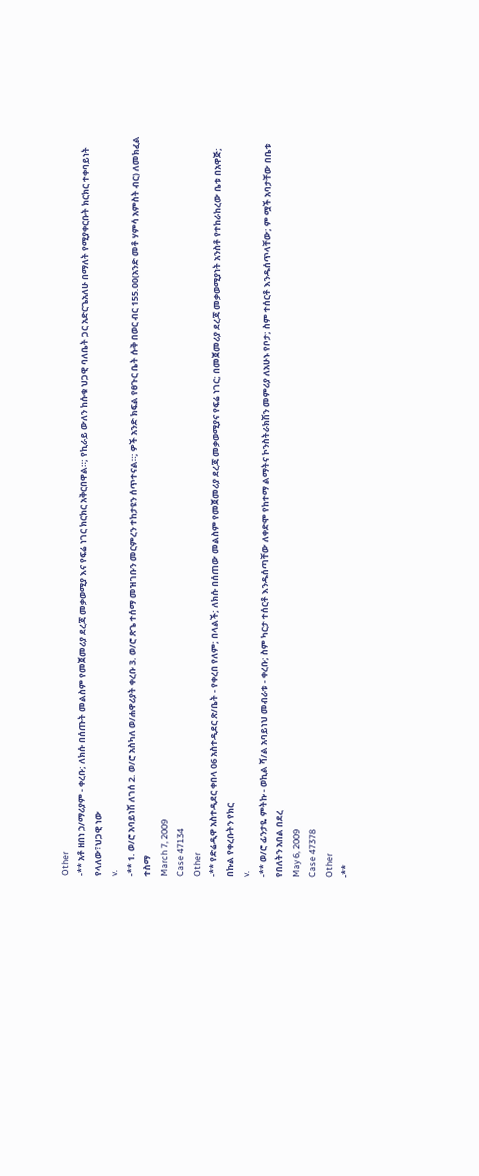Other
-** አቶ ዘበነ ኃ/ማሪያም - ቀረቡ; ለክሱ በሰጡት መልስም የመጀመሪያ ደረጃ መቃወሚያ እና የፍሬ ነገር ክርክር አቅርበዋል።; የኪራይ ውለን ከሱቁ ህጋዊ ባለቤት ጋር አድርጌአለሁ በማለት የሚያቀርቡት ክርክር ተቀባይነት የላለው፣ህጋዊ ነው
v.
-** 1. ወ/ሮ አባይነሽ ለገሰ 2. ወ/ሮ አስካለ ወ/ሐዋሪያት ቀረቡ 3. ወ/ሮ ጽጌ ተሰማ መዝገቡን መርምረን ተከታዩን ሰጥተናል።; ዎች አንድ ክፍል የፀጉር ቤት ሱቅ በወር ብር 155.00(አንድ መቶ ሃምሳ አምስት ብር) ለመክፈል ተስማ
March 7, 2009
Case 47134
Other
-** የድሬዲዋ አስተዲደር ቀበላ 06 አስተዲደር ጽ/ቤት - የቀረበ የለም; በላልች; ለክሱ በሰጠው መልስም የመጀመሪያ ደረጃ መቃወሚያና የፍሬ ነገር; በመጀመሪያ ደረጃ መቃወሚያነት አንስቶ የተከራከረው ቤቱ በአዋጅ; በኩል የቀረቡትን የክር
v.
-** ወ/ሮ ፊንታዬ ምትኩ - ወኪል ሻ/ል አባይነህ መብራቱ - ቀረቡ; ስም ካርታ ተሰርቶ እንዱሰጣቸው ለቀድሞ የከተማ ልማትና ኮንስትራክሽን መምሪያ ለአሁኑ የቦታ; ስም ተሰርቶ እንዱሰጥላቸው; ም ሟች አባታቸው በቤቱ የበለትን አበል በደረ
May 6, 2009
Case 47378
Other
-**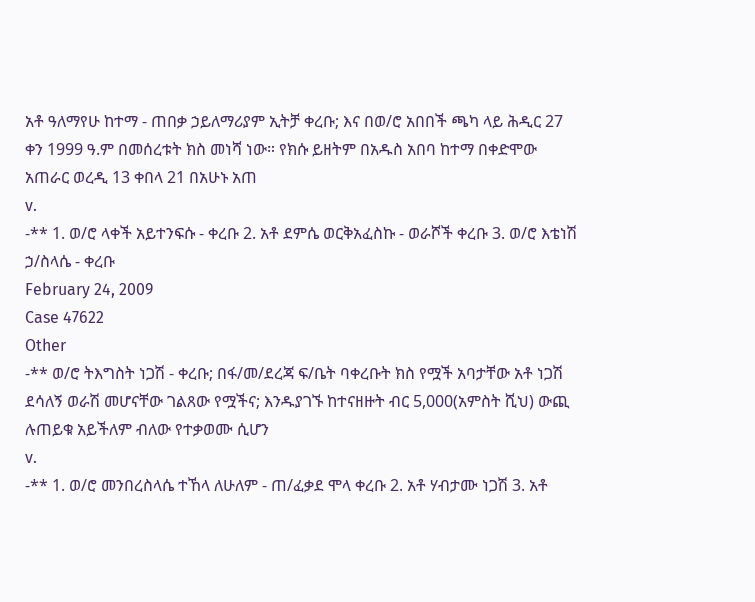አቶ ዓለማየሁ ከተማ - ጠበቃ ኃይለማሪያም ኢትቻ ቀረቡ; እና በወ/ሮ አበበች ጫካ ላይ ሕዲር 27 ቀን 1999 ዓ.ም በመሰረቱት ክስ መነሻ ነው። የክሱ ይዘትም በአዱስ አበባ ከተማ በቀድሞው አጠራር ወረዲ 13 ቀበላ 21 በአሁኑ አጠ
v.
-** 1. ወ/ሮ ላቀች አይተንፍሱ - ቀረቡ 2. አቶ ደምሴ ወርቅአፈስኩ - ወራሾች ቀረቡ 3. ወ/ሮ እቴነሽ ኃ/ስላሴ - ቀረቡ
February 24, 2009
Case 47622
Other
-** ወ/ሮ ትእግስት ነጋሽ - ቀረቡ; በፋ/መ/ደረጃ ፍ/ቤት ባቀረቡት ክስ የሟች አባታቸው አቶ ነጋሽ ደሳለኝ ወራሽ መሆናቸው ገልጸው የሟችና; እንዱያገኙ ከተናዘዙት ብር 5,000(አምስት ሺህ) ውጪ ሉጠይቁ አይችለም ብለው የተቃወሙ ሲሆን
v.
-** 1. ወ/ሮ መንበረስላሴ ተኸላ ለሁለም - ጠ/ፈቃደ ሞላ ቀረቡ 2. አቶ ሃብታሙ ነጋሽ 3. አቶ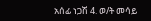አሰፊ ነጋሽ 4. ወ/ት መሳይ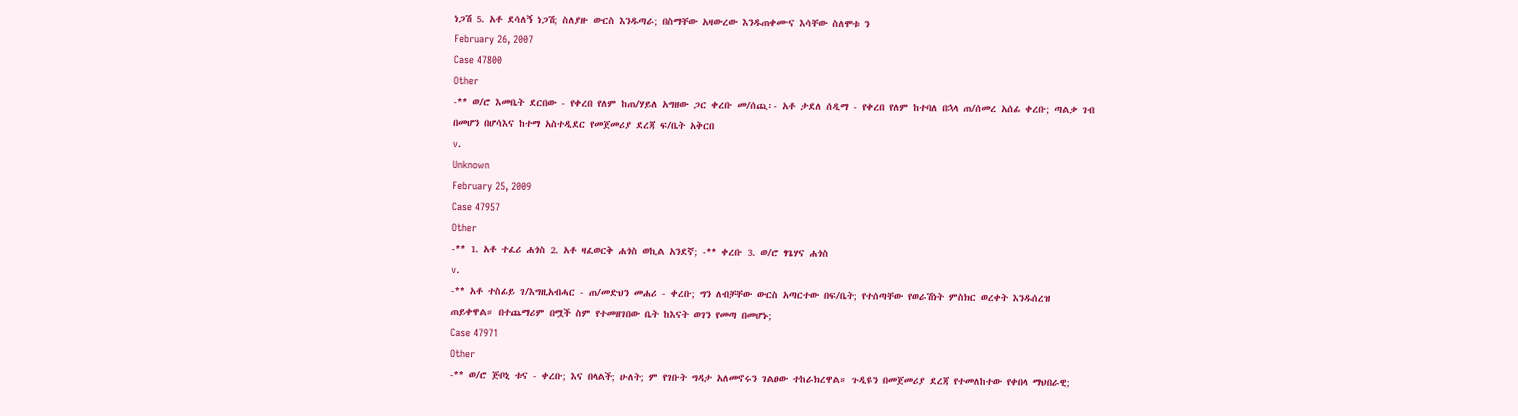ነጋሽ 5. አቶ ደሳለኝ ነጋሽ; ስለያዙ ውርስ እንዱጣራ; በስማቸው አዛውረው እንዱጠቀሙና እሳቸው ስለሞቱ ን
February 26, 2007
Case 47800
Other
-** ወ/ሮ እመቤት ደርበው - የቀረበ የለም ከጠ/ሃይለ አግዘው ጋር ቀረቡ መ/ሰጪ፡- አቶ ታደለ ሰዲማ - የቀረበ የለም ከተባለ በኋላ ጠ/ሰመረ አሰፊ ቀረቡ; ጣልቃ ገብ በመሆን በሆሳእና ከተማ አስተዲደር የመጀመሪያ ደረጃ ፍ/ቤት አቅርበ
v.
Unknown
February 25, 2009
Case 47957
Other
-** 1. አቶ ተፈሪ ሐጎስ 2. አቶ ዛፈወርቅ ሐጎስ ወኪል አንደኛ; -** ቀረቡ 3. ወ/ሮ ፃጌሃና ሐጎስ
v.
-** አቶ ተስፊይ ገ/እግዚአብሓር - ጠ/መድህን መሐሪ - ቀረቡ; ግን ለብቻቸው ውርስ አጣርተው በፍ/ቤት; የተሰጣቸው የወራሽነት ምስክር ወረቀት እንዱሰረዝ ጠይቀዋል። በተጨማሪም በሟች ስም የተመዘገበው ቤት ከእናት ወገን የመጣ በመሆኑ;
Case 47971
Other
-** ወ/ሮ ጅቦኒ ቱና - ቀረቡ; እና በላልች; ሁለት; ም የገቡት ግዳታ አለመኖሩን ገልፀው ተከራክረዋል። ጉዲዩን በመጀመሪያ ደረጃ የተመለከተው የቀበላ ማህበራዊ;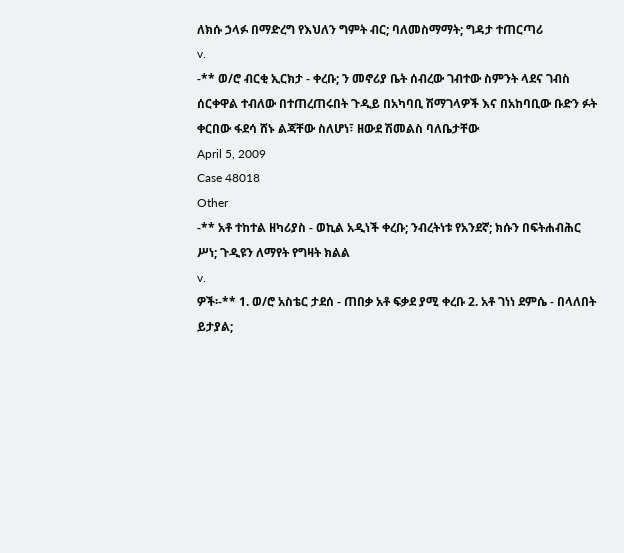ለክሱ ኃላፉ በማድረግ የእህለን ግምት ብር; ባለመስማማት; ግዳታ ተጠርጣሪ
v.
-** ወ/ሮ ብርቂ ኢርክታ - ቀረቡ; ን መኖሪያ ቤት ሰብረው ገብተው ስምንት ላደና ገብስ ሰርቀዋል ተብለው በተጠረጠሩበት ጉዲይ በአካባቢ ሽማገላዎች እና በአከባቢው ቡድን ፉት ቀርበው ፋደሳ ሸኑ ልጃቸው ስለሆነ፣ ዘውደ ሽመልስ ባለቤታቸው
April 5, 2009
Case 48018
Other
-** አቶ ተከተል ዘካሪያስ - ወኪል አዲነች ቀረቡ; ንብረትነቱ የአንደኛ; ክሱን በፍትሐብሕር ሥነ; ጉዲዩን ለማየት የግዛት ክልል
v.
ዎች፡-** 1. ወ/ሮ አስቴር ታደሰ - ጠበቃ አቶ ፍቃደ ያሚ ቀረቡ 2. አቶ ገነነ ደምሴ - በላለበት ይታያል;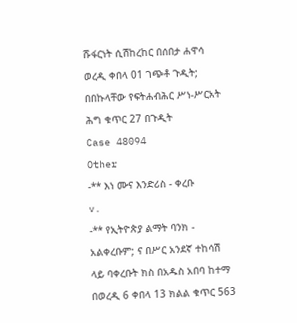ሹፋርነት ሲሽከረከር በሰበታ ሐዋሳ ወረዲ ቀበላ 01 ገጭቶ ጉዲት; በበኩላቸው የፍትሐብሕር ሥነ-ሥርአት ሕግ ቁጥር 27 በጉዲት
Case 48094
Other
-** እነ ሙና እንድሪስ - ቀረቡ
v.
-** የኢትዮጵያ ልማት ባንክ - አልቀረቡም; ና በሥር አንደኛ ተከሳሽ ላይ ባቀረቡት ክስ በአዱስ አበባ ከተማ በወረዲ 6 ቀበላ 13 ክልል ቁጥር 563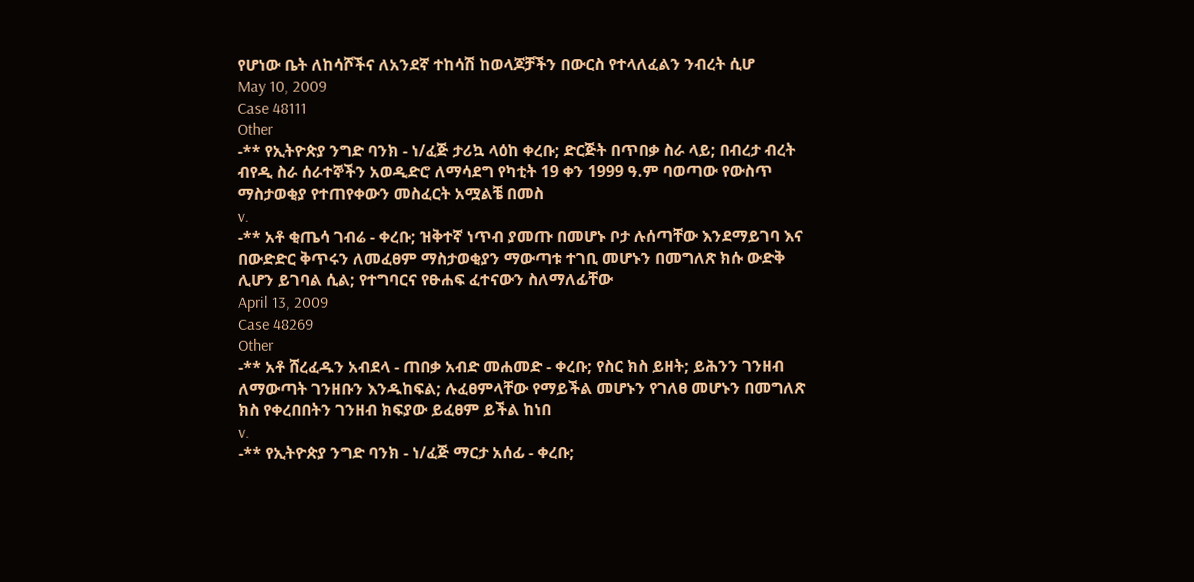የሆነው ቤት ለከሳሾችና ለአንደኛ ተከሳሽ ከወላጆቻችን በውርስ የተላለፈልን ንብረት ሲሆ
May 10, 2009
Case 48111
Other
-** የኢትዮጵያ ንግድ ባንክ - ነ/ፈጅ ታሪኳ ላዕከ ቀረቡ; ድርጅት በጥበቃ ስራ ላይ; በብረታ ብረት ብየዲ ስራ ሰራተኞችን አወዲድሮ ለማሳደግ የካቲት 19 ቀን 1999 ዓ.ም ባወጣው የውስጥ ማስታወቂያ የተጠየቀውን መስፈርት አሟልቼ በመስ
v.
-** አቶ ቂጤሳ ገብሬ - ቀረቡ; ዝቅተኛ ነጥብ ያመጡ በመሆኑ ቦታ ሉሰጣቸው እንደማይገባ እና በውድድር ቅጥሩን ለመፈፀም ማስታወቂያን ማውጣቱ ተገቢ መሆኑን በመግለጽ ክሱ ውድቅ ሊሆን ይገባል ሲል; የተግባርና የፁሐፍ ፈተናውን ስለማለፊቸው
April 13, 2009
Case 48269
Other
-** አቶ ሸረፈዱን አብደላ - ጠበቃ አብድ መሐመድ - ቀረቡ; የስር ክስ ይዘት; ይሕንን ገንዘብ ለማውጣት ገንዘቡን እንዱከፍል; ሉፈፀምላቸው የማይችል መሆኑን የገለፀ መሆኑን በመግለጽ ክስ የቀረበበትን ገንዘብ ክፍያው ይፈፀም ይችል ከነበ
v.
-** የኢትዮጵያ ንግድ ባንክ - ነ/ፈጅ ማርታ አሰፊ - ቀረቡ;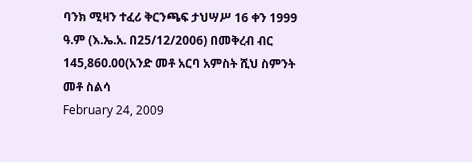ባንክ ሚዛን ተፈሪ ቅርንጫፍ ታህሣሥ 16 ቀን 1999 ዓ.ም (እ.ኤ.አ. በ25/12/2006) በመቅረብ ብር 145,860.00(አንድ መቶ አርባ አምስት ሺህ ስምንት መቶ ስልሳ
February 24, 2009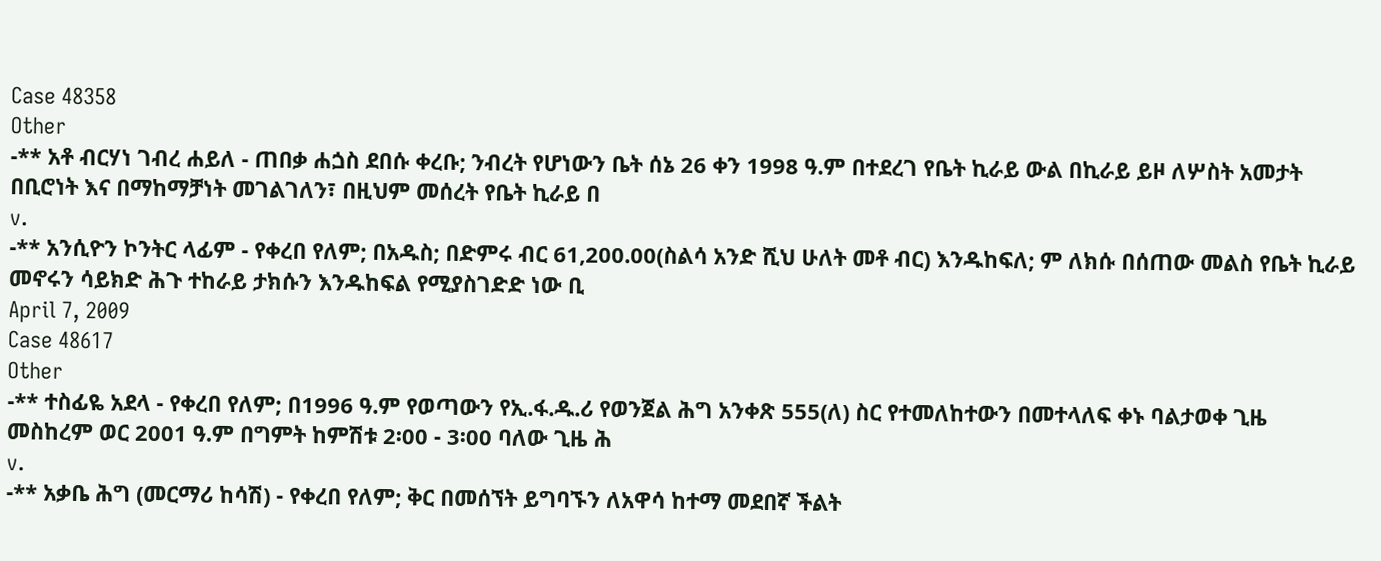Case 48358
Other
-** አቶ ብርሃነ ገብረ ሐይለ - ጠበቃ ሐጏስ ደበሱ ቀረቡ; ንብረት የሆነውን ቤት ሰኔ 26 ቀን 1998 ዓ.ም በተደረገ የቤት ኪራይ ውል በኪራይ ይዞ ለሦስት አመታት በቢሮነት እና በማከማቻነት መገልገለን፣ በዚህም መሰረት የቤት ኪራይ በ
v.
-** አንሲዮን ኮንትር ላፊም - የቀረበ የለም; በአዱስ; በድምሩ ብር 61,200.00(ስልሳ አንድ ሺህ ሁለት መቶ ብር) እንዱከፍለ; ም ለክሱ በሰጠው መልስ የቤት ኪራይ መኖሩን ሳይክድ ሕጉ ተከራይ ታክሱን እንዱከፍል የሚያስገድድ ነው ቢ
April 7, 2009
Case 48617
Other
-** ተስፊዬ አደላ - የቀረበ የለም; በ1996 ዓ.ም የወጣውን የኢ.ፋ.ዱ.ሪ የወንጀል ሕግ አንቀጽ 555(ለ) ስር የተመለከተውን በመተላለፍ ቀኑ ባልታወቀ ጊዜ መስከረም ወር 2001 ዓ.ም በግምት ከምሽቱ 2፡00 - 3፡00 ባለው ጊዜ ሕ
v.
-** አቃቤ ሕግ (መርማሪ ከሳሽ) - የቀረበ የለም; ቅር በመሰኘት ይግባኙን ለአዋሳ ከተማ መደበኛ ችልት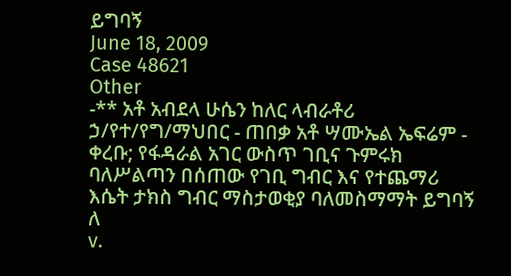ይግባኝ
June 18, 2009
Case 48621
Other
-** አቶ አብደላ ሁሴን ከለር ላብራቶሪ ኃ/የተ/የግ/ማህበር - ጠበቃ አቶ ሣሙኤል ኤፍሬም - ቀረቡ; የፋዳራል አገር ውስጥ ገቢና ጉምሩክ ባለሥልጣን በሰጠው የገቢ ግብር እና የተጨማሪ እሴት ታክስ ግብር ማስታወቂያ ባለመስማማት ይግባኝ ለ
v.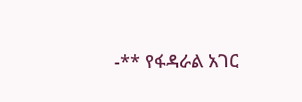-** የፋዳራል አገር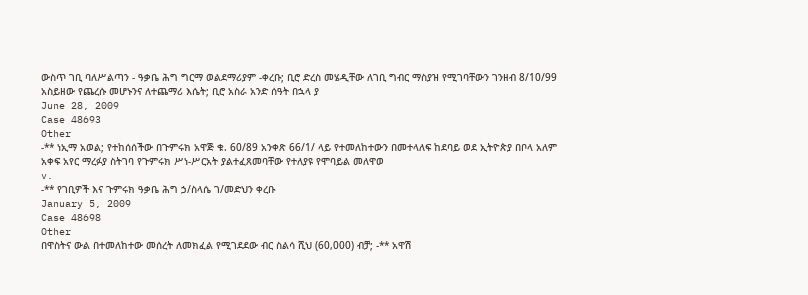ውስጥ ገቢ ባለሥልጣን - ዓቃቤ ሕግ ግርማ ወልደማሪያም -ቀረቡ; ቢሮ ድረስ መሄዲቸው ለገቢ ግብር ማስያዝ የሚገባቸውን ገንዘብ 8/10/99 አስይዘው የጨረሱ መሆኑንና ለተጨማሪ እሴት; ቢሮ አስራ አንድ ሰዓት በኋላ ያ
June 28, 2009
Case 48693
Other
-** ነኢማ አወል; የተከሰሰችው በጉምሩክ አዋጅ ቁ. 60/89 አንቀጽ 66/1/ ላይ የተመለከተውን በመተላለፍ ከደባይ ወደ ኢትዮጵያ በቦላ አለም አቀፍ አየር ማረፉያ ስትገባ የጉምሩክ ሥነ-ሥርአት ያልተፈጸመባቸው የተለያዩ የሞባይል መለዋወ
v.
-** የገቢዎች እና ጉምሩክ ዓቃቤ ሕግ ኃ/ስላሴ ገ/መድህን ቀረቡ
January 5, 2009
Case 48698
Other
በዋስትና ውል በተመለከተው መሰረት ለመክፈል የሚገደደው ብር ስልሳ ሺህ (60,000) ብቻ; -** አዋሽ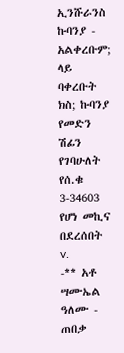ኢንሹራንስ ኩባንያ - አልቀረቡም; ላይ ባቀረቡት ክስ; ኩባንያ የመድን ሽፊን የገባሁለት የሰ.ቁ 3-34603 የሆነ መኪና በደረሰበት
v.
-** አቶ ሣሙኤል ዓለሙ - ጠበቃ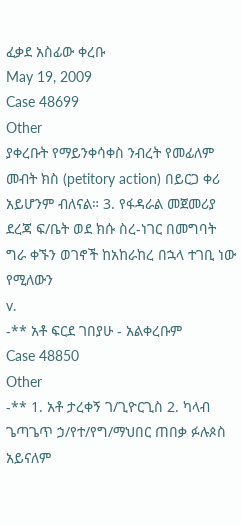ፈቃደ አስፊው ቀረቡ
May 19, 2009
Case 48699
Other
ያቀረቡት የማይንቀሳቀስ ንብረት የመፊለም መብት ክስ (petitory action) በይርጋ ቀሪ አይሆንም ብለናል። 3. የፋዳራል መጀመሪያ ደረጃ ፍ/ቤት ወደ ክሱ ስረ-ነገር በመግባት ግራ ቀኙን ወገኖች ከአከራከረ በኋላ ተገቢ ነው የሚለውን
v.
-** አቶ ፍርደ ገበያሁ - አልቀረቡም
Case 48850
Other
-** 1. አቶ ታረቀኝ ገ/ጊዮርጊስ 2. ካላብ ጌጣጌጥ ኃ/የተ/የግ/ማህበር ጠበቃ ፉሉጶስ አይናለም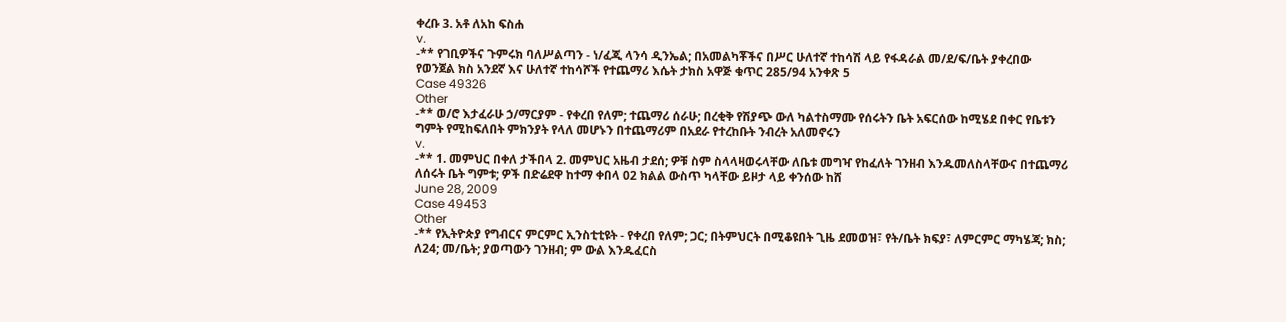ቀረቡ 3. አቶ ለአከ ፍስሐ
v.
-** የገቢዎችና ጉምሩክ ባለሥልጣን - ነ/ፈጂ ላንሳ ዲንኤል; በአመልካቾችና በሥር ሁለተኛ ተከሳሽ ላይ የፋዳራል መ/ደ/ፍ/ቤት ያቀረበው የወንጀል ክስ አንደኛ እና ሁለተኛ ተከሳሾች የተጨማሪ እሴት ታክስ አዋጅ ቁጥር 285/94 አንቀጽ 5
Case 49326
Other
-** ወ/ሮ እታፈራሁ ኃ/ማርያም - የቀረበ የለም; ተጨማሪ ሰራሁ; በረቂቅ የሽያጭ ውለ ካልተስማሙ የሰሩትን ቤት አፍርሰው ከሚሄደ በቀር የቤቱን ግምት የሚከፍለበት ምክንያት የላለ መሆኑን በተጨማሪም በአደራ የተረከቡት ንብረት አለመኖሩን
v.
-** 1. መምህር በቀለ ታችበላ 2. መምህር አዜብ ታደሰ; ዎቹ ስም ስላላዛወሩላቸው ለቤቱ መግዣ የከፈለት ገንዘብ እንዱመለስላቸውና በተጨማሪ ለሰሩት ቤት ግምቱ; ዎች በድሬደዋ ከተማ ቀበላ 02 ክልል ውስጥ ካላቸው ይዞታ ላይ ቀንሰው ከሸ
June 28, 2009
Case 49453
Other
-** የኢትዮጵያ የግብርና ምርምር ኢንስቲቲዩት - የቀረበ የለም; ጋር; በትምህርት በሚቆዩበት ጊዜ ደመወዝ፣ የት/ቤት ክፍያ፣ ለምርምር ማካሄጃ; ክስ; ለ24; መ/ቤት; ያወጣውን ገንዘብ; ም ውል እንዱፈርስ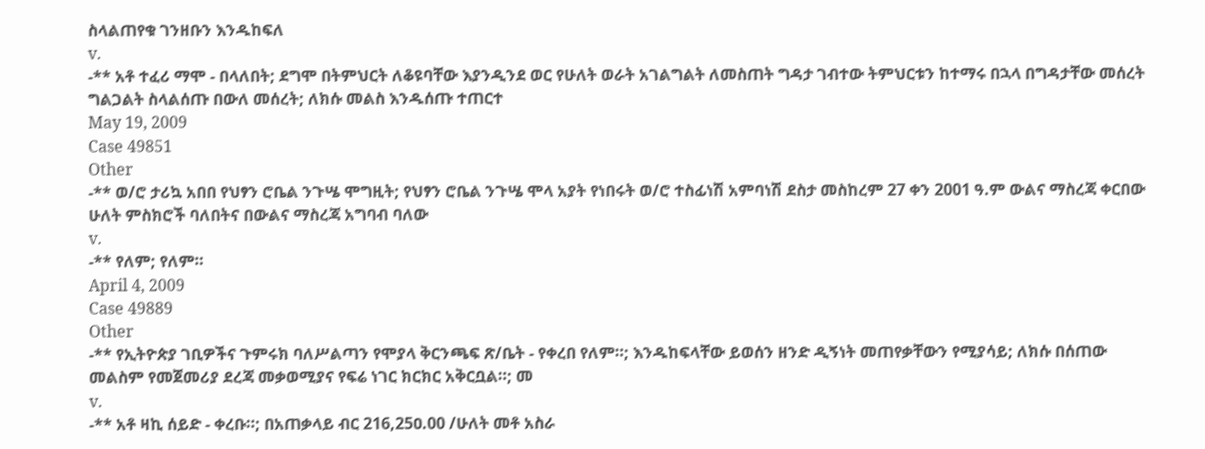ስላልጠየቁ ገንዘቡን እንዱከፍለ
v.
-** አቶ ተፈሪ ማሞ - በላለበት; ደግሞ በትምህርት ለቆዩባቸው እያንዲንደ ወር የሁለት ወራት አገልግልት ለመስጠት ግዳታ ገብተው ትምህርቱን ከተማሩ በኋላ በግዳታቸው መሰረት ግልጋልት ስላልሰጡ በውለ መሰረት; ለክሱ መልስ እንዱሰጡ ተጠርተ
May 19, 2009
Case 49851
Other
-** ወ/ሮ ታሪኳ አበበ የህፃን ሮቤል ንጉሤ ሞግዚት; የህፃን ሮቤል ንጉሤ ሞላ አያት የነበሩት ወ/ሮ ተስፊነሽ አምባነሽ ደስታ መስከረም 27 ቀን 2001 ዓ.ም ውልና ማስረጃ ቀርበው ሁለት ምስክሮች ባለበትና በውልና ማስረጃ አግባብ ባለው
v.
-** የለም; የለም።
April 4, 2009
Case 49889
Other
-** የኢትዮጵያ ገቢዎችና ጉምሩክ ባለሥልጣን የሞያላ ቅርንጫፍ ጽ/ቤት - የቀረበ የለም።; እንዱከፍላቸው ይወሰን ዘንድ ዲኝነት መጠየቃቸውን የሚያሳይ; ለክሱ በሰጠው መልስም የመጀመሪያ ደረጃ መቃወሚያና የፍሬ ነገር ክርክር አቅርቧል።; መ
v.
-** አቶ ዛኪ ሰይድ - ቀረቡ።; በአጠቃላይ ብር 216,25ዐ.00 /ሁለት መቶ አስራ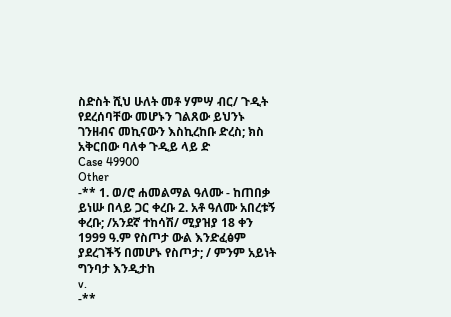ስድስት ሺህ ሁለት መቶ ሃምሣ ብር/ ጉዲት የደረሰባቸው መሆኑን ገልጸው ይህንኑ ገንዘብና መኪናውን እስኪረከቡ ድረስ; ክስ አቅርበው ባለቀ ጉዲይ ላይ ድ
Case 49900
Other
-** 1. ወ/ሮ ሐመልማል ዓለሙ - ከጠበቃ ይነሡ በላይ ጋር ቀረቡ 2. አቶ ዓለሙ አበረቱኝ ቀረቡ; /አንደኛ ተከሳሽ/ ሚያዝያ 18 ቀን 1999 ዓ.ም የስጦታ ውል እንድፈፅም ያደረገችኝ በመሆኑ የስጦታ; / ምንም አይነት ግንባታ እንዲታከ
v.
-**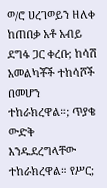ወ/ሮ ሀረገወይን ዘለቀ ከጠበቃ አቶ አብይ ደግፋ ጋር ቀረቡ; ከሳሽ አመልካቾች ተከሳሾች በመሆን ተከራክረዋል።; ጥያቄ ውድቅ እንዱደረግላቸው ተከራክረዋል። የሥር;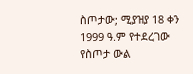ስጦታው; ሚያዝያ 18 ቀን 1999 ዓ.ም የተደረገው የስጦታ ውል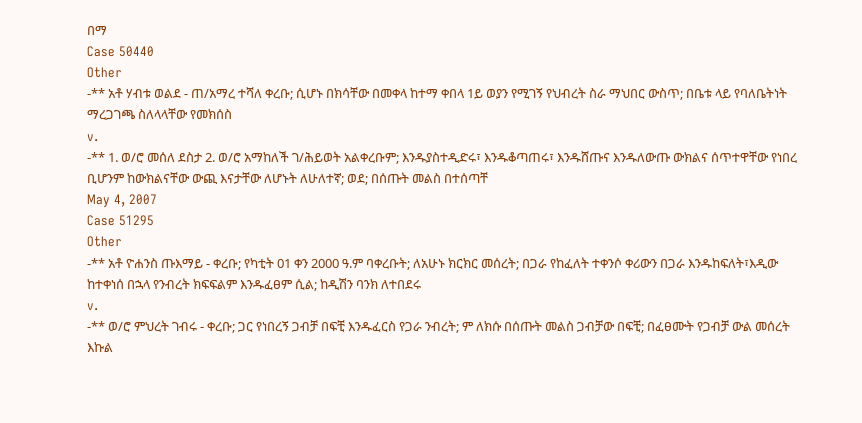በማ
Case 50440
Other
-** አቶ ሃብቱ ወልደ - ጠ/አማረ ተሻለ ቀረቡ; ሲሆኑ በክሳቸው በመቀላ ከተማ ቀበላ 1ይ ወያን የሚገኝ የህብረት ስራ ማህበር ውስጥ; በቤቱ ላይ የባለቤትነት ማረጋገጫ ስለላላቸው የመክሰስ
v.
-** 1. ወ/ሮ መሰለ ደስታ 2. ወ/ሮ አማከለች ገ/ሕይወት አልቀረቡም; እንዱያስተዲድሩ፣ እንዱቆጣጠሩ፣ እንዱሸጡና እንዱለውጡ ውክልና ሰጥተዋቸው የነበረ ቢሆንም ከውክልናቸው ውጪ እናታቸው ለሆኑት ለሁለተኛ; ወደ; በሰጡት መልስ በተሰጣቸ
May 4, 2007
Case 51295
Other
-** አቶ ዮሐንስ ጡእማይ - ቀረቡ; የካቲት 01 ቀን 2000 ዓ.ም ባቀረቡት; ለአሁኑ ክርክር መሰረት; በጋራ የከፈለት ተቀንሶ ቀሪውን በጋራ እንዱከፍለት፣እዲው ከተቀነሰ በኋላ የንብረት ክፍፍልም እንዱፈፀም ሲል; ከዲሽን ባንክ ለተበደሩ
v.
-** ወ/ሮ ምህረት ገብሩ - ቀረቡ; ጋር የነበረኝ ጋብቻ በፍቺ እንዱፈርስ የጋራ ንብረት; ም ለክሱ በሰጡት መልስ ጋብቻው በፍቺ; በፈፀሙት የጋብቻ ውል መሰረት እኩል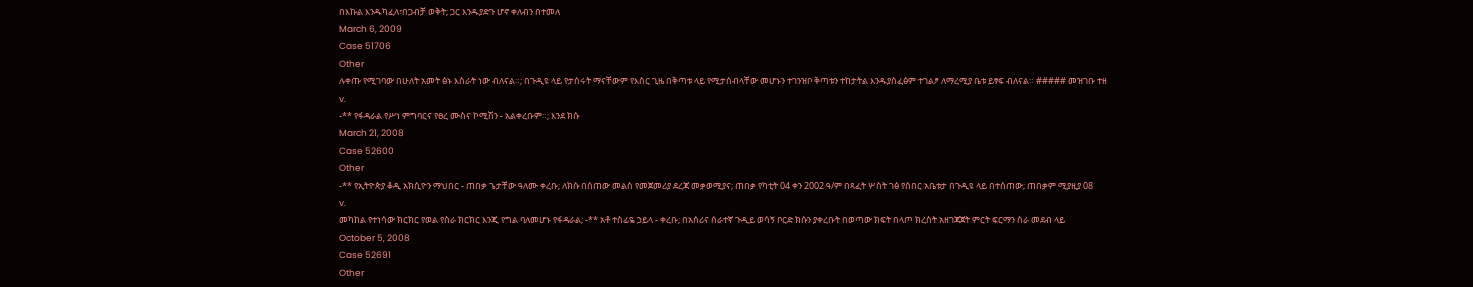በእኩል እንዱካፈለ፣በጋብቻ ወቅት; ጋር እንዱያድጉ ሆኖ ቀለብን በተመለ
March 6, 2009
Case 51706
Other
ሉቀጡ የሚገባው በሁለት አመት ፅኑ እስራት ነው ብለናል።; በጉዲዩ ላይ የታሰሩት ማናቸውም የእስር ጊዜ በቅጣቱ ላይ የሚታሰብላቸው መሆኑን ተገንዝቦ ቅጣቱን ተከታትል እንዱያስፈፅም ተገልፆ ለማረሚያ ቤቱ ይፃፍ ብለናል። ##### መዝገቡ ተዘ
v.
-** የፋዳራል የሥነ ምግባርና የፀረ ሙስና ኮሚሽን - አልቀረቡም።; እንደ ክሱ
March 21, 2008
Case 52600
Other
-** የኢትዮጵያ ቆዲ አክሲዮን ማህበር - ጠበቃ ጌታቸው ዓለሙ ቀረቡ; ለክሱ በሰጠው መልስ የመጀመሪያ ደረጃ መቃወሚያና; ጠበቃ የካቲት 04 ቀን 2002 ዓ/ም በጻፈት ሦስት ገፅ የሰበር አቤቱታ በጉዲዩ ላይ በተሰጠው; ጠበቃም ሚያዚያ 08
v.
መካከል የተነሳው ክርክር የወል የስራ ክርክር እንጂ የግል ባለመሆኑ የፋዳራል; -** አቶ ተስፊዬ ኃይላ - ቀረቡ; በአሰሪና ሰራተኛ ጉዲይ ወሳኝ ቦርድ ክሱን ያቀረቡት በወጣው ክፍት በላጦ ክረስት አዘገጃጀት ምርት ፍርማን ስራ መደብ ላይ
October 5, 2008
Case 52691
Other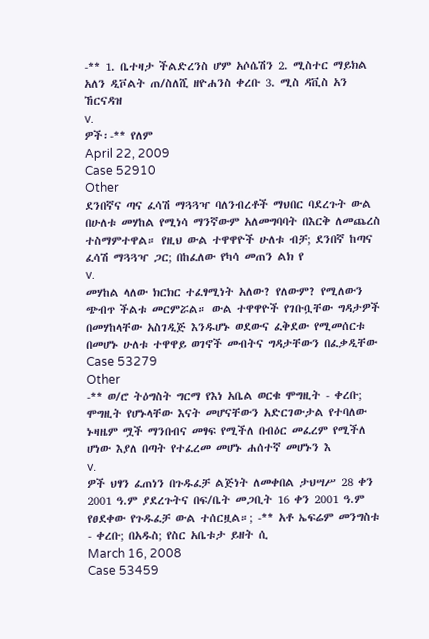-** 1. ቤተዛታ ችልድረንስ ሆም አሶሴሽን 2. ሚስተር ማይክል አለን ዲቮልት ጠ/ስለሺ ዘዮሐንስ ቀረቡ 3. ሚስ ዳቪስ አን ኸርናዳዝ
v.
ዎች፡-** የለም
April 22, 2009
Case 52910
Other
ደንበኛና ጣና ፈሳሽ ማጓጓዣ ባለንብረቶች ማህበር ባደረጉት ውል በሁለቱ መሃከል የሚነሳ ማንኛውም አለመግባባት በእርቅ ለመጨረስ ተስማምተዋል። የዚህ ውል ተዋዋዮች ሁለቱ ብቻ; ደንበኛ ከጣና ፈሳሽ ማጓጓዣ ጋር; በከፈለው የካሳ መጠን ልክ የ
v.
መሃከል ላለው ክርክር ተፈፃሚነት አለው? የለውም? የሚለውን ጭብጥ ችልቱ መርምሯል። ውል ተዋዋዮች የገቡቧቸው ግዳታዎች በመሃከላቸው አስገዲጅ እንዱሆኑ ወደውና ፈቅደው የሚመሰርቱ በመሆኑ ሁለቱ ተዋዋይ ወገኖች መብትና ግዳታቸውን በፈቃዲቸው
Case 53279
Other
-** ወ/ሮ ትዕግስት ግርማ የእነ አቤል ወርቁ ሞግዚት - ቀረቡ; ሞግዚት የሆኑላቸው እናት መሆናቸውን አድርገውታል የተባለው ኑዛዜም ሟች ማንበብና መፃፍ የሚችለ በብዕር መፈረም የሚችለ ሆነው እያለ በጣት የተፈረመ መሆኑ ሐሰተኛ መሆኑን እ
v.
ዎች ህፃን ፈጠነን በጉዱፈቻ ልጅነት ለመቀበል ታህሣሥ 28 ቀን 2001 ዓ.ም ያደረጉትና በፍ/ቤት መጋቢት 16 ቀን 2001 ዓ.ም የፀደቀው የጉዱፈቻ ውል ተሰርዟል።; -** አቶ ኤፍሬም መንግስቱ - ቀረቡ; በአዱስ; የስር አቤቱታ ይዘት ሲ
March 16, 2008
Case 53459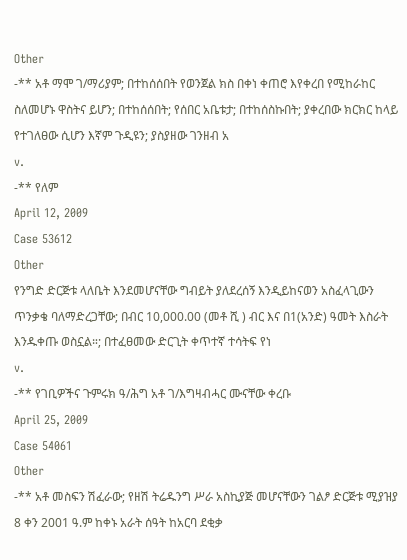Other
-** አቶ ማሞ ገ/ማሪያም; በተከሰሰበት የወንጀል ክስ በቀነ ቀጠሮ እየቀረበ የሚከራከር ስለመሆኑ ዋስትና ይሆን; በተከሰሰበት; የሰበር አቤቱታ; በተከሰስኩበት; ያቀረበው ክርክር ከላይ የተገለፀው ሲሆን እኛም ጉዲዩን; ያስያዘው ገንዘብ አ
v.
-** የለም
April 12, 2009
Case 53612
Other
የንግድ ድርጅቱ ላለቤት እንደመሆናቸው ግብይት ያለደረሰኝ እንዲይከናወን አስፈላጊውን ጥንቃቄ ባለማድረጋቸው; በብር 10,000.00 (መቶ ሺ ) ብር እና በ1(አንድ) ዓመት እስራት እንዱቀጡ ወስኗል።; በተፈፀመው ድርጊት ቀጥተኛ ተሳትፍ የነ
v.
-** የገቢዎችና ጉምሩክ ዓ/ሕግ አቶ ገ/እግዛብሓር ሙናቸው ቀረቡ
April 25, 2009
Case 54061
Other
-** አቶ መስፍን ሽፈራው; የዘሽ ትሬዱንግ ሥራ አስኪያጅ መሆናቸውን ገልፆ ድርጅቱ ሚያዝያ 8 ቀን 2001 ዓ.ም ከቀኑ አራት ሰዓት ከአርባ ደቂቃ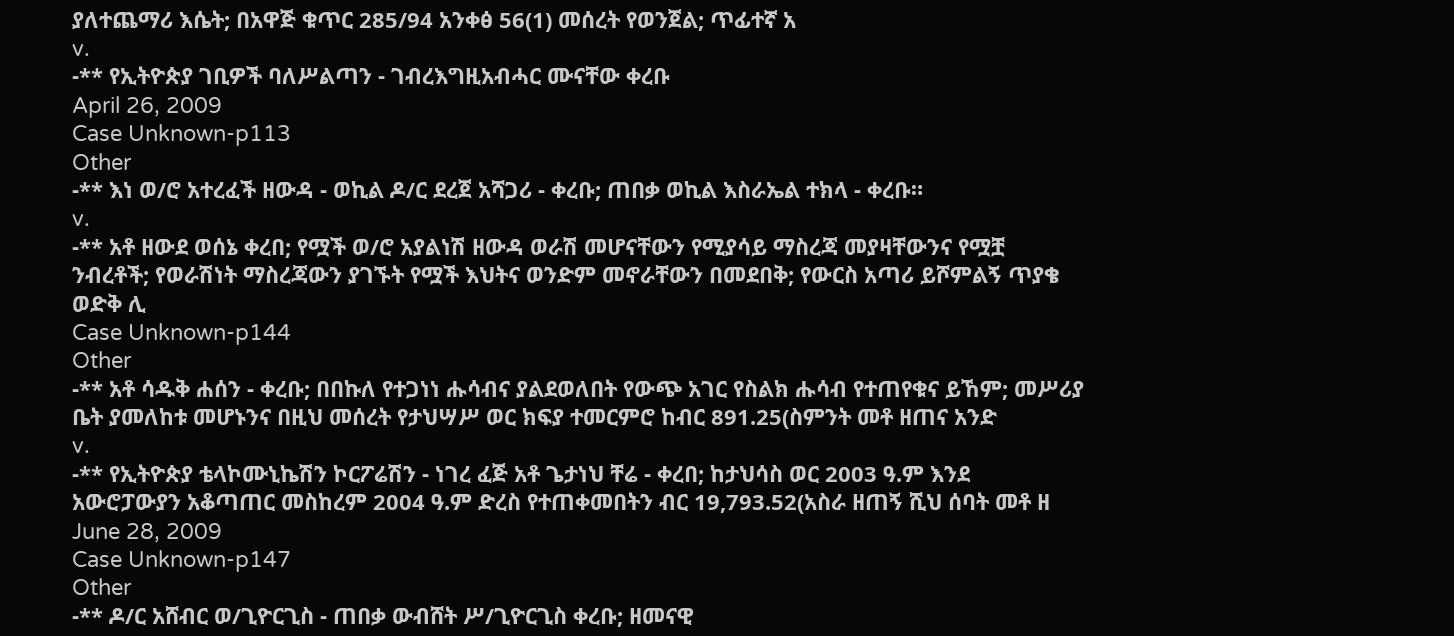ያለተጨማሪ እሴት; በአዋጅ ቁጥር 285/94 አንቀፅ 56(1) መሰረት የወንጀል; ጥፊተኛ አ
v.
-** የኢትዮጵያ ገቢዎች ባለሥልጣን - ገብረእግዚአብሓር ሙናቸው ቀረቡ
April 26, 2009
Case Unknown-p113
Other
-** እነ ወ/ሮ አተረፈች ዘውዳ - ወኪል ዶ/ር ደረጀ አሻጋሪ - ቀረቡ; ጠበቃ ወኪል እስራኤል ተክላ - ቀረቡ።
v.
-** አቶ ዘውደ ወሰኔ ቀረበ; የሟች ወ/ሮ አያልነሽ ዘውዳ ወራሽ መሆናቸውን የሚያሳይ ማስረጃ መያዛቸውንና የሟቿ ንብረቶች; የወራሽነት ማስረጃውን ያገኙት የሟች እህትና ወንድም መኖራቸውን በመደበቅ; የውርስ አጣሪ ይሾምልኝ ጥያቄ ወድቅ ሊ
Case Unknown-p144
Other
-** አቶ ሳዱቅ ሐሰን - ቀረቡ; በበኩለ የተጋነነ ሑሳብና ያልደወለበት የውጭ አገር የስልክ ሑሳብ የተጠየቁና ይኸም; መሥሪያ ቤት ያመለከቱ መሆኑንና በዚህ መሰረት የታህሣሥ ወር ክፍያ ተመርምሮ ከብር 891.25(ስምንት መቶ ዘጠና አንድ
v.
-** የኢትዮጵያ ቴላኮሙኒኬሽን ኮርፖሬሽን - ነገረ ፈጅ አቶ ጌታነህ ቸሬ - ቀረበ; ከታህሳስ ወር 2003 ዓ.ም እንደ አውሮፓውያን አቆጣጠር መስከረም 2004 ዓ.ም ድረስ የተጠቀመበትን ብር 19,793.52(አስራ ዘጠኝ ሺህ ሰባት መቶ ዘ
June 28, 2009
Case Unknown-p147
Other
-** ዶ/ር አሸብር ወ/ጊዮርጊስ - ጠበቃ ውብሸት ሥ/ጊዮርጊስ ቀረቡ; ዘመናዊ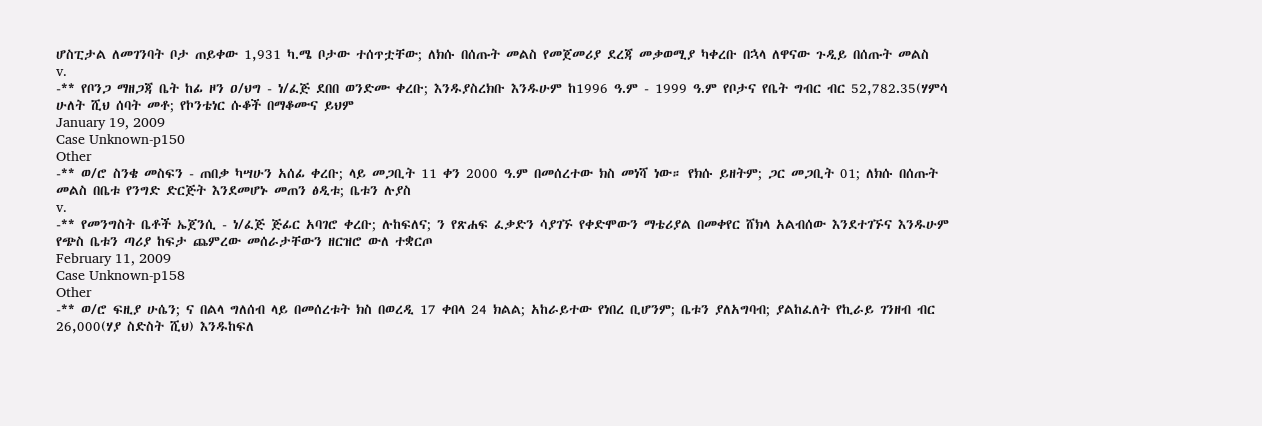ሆስፒታል ለመገንባት ቦታ ጠይቀው 1,931 ካ.ሜ ቦታው ተሰጥቷቸው; ለክሱ በሰጡት መልስ የመጀመሪያ ደረጃ መቃወሚያ ካቀረቡ በኋላ ለዋናው ጉዲይ በሰጡት መልስ
v.
-** የቦንጋ ማዘጋጃ ቤት ከፊ ዞን ዐ/ህግ - ነ/ፈጅ ደበበ ወንድሙ ቀረቡ; እንዱያስረክቡ እንዱሁም ከ1996 ዓ.ም - 1999 ዓ.ም የቦታና የቤት ግብር ብር 52,782.35(ሃምሳ ሁለት ሺህ ሰባት መቶ; የኮንቴነር ሱቆች በማቆሙና ይህም
January 19, 2009
Case Unknown-p150
Other
-** ወ/ሮ ስንቄ መስፍን - ጠበቃ ካሣሁን አሰፊ ቀረቡ; ላይ መጋቢት 11 ቀን 2000 ዓ.ም በመሰረተው ክስ መነሻ ነው። የክሱ ይዘትም; ጋር መጋቢት 01; ለክሱ በሰጡት መልስ በቤቱ የንግድ ድርጅት እንደመሆኑ መጠን ፅዲቱ; ቤቱን ሉያስ
v.
-** የመንግስት ቤቶች ኤጀንሲ - ነ/ፈጅ ጅፊር አባገሮ ቀረቡ; ሉከፍለና; ን የጽሐፍ ፈቃድን ሳያገኙ የቀድሞውን ማቴሪያል በመቀየር ሸክላ አልብሰው እንደተገኙና እንዱሁም የጭስ ቤቱን ጣሪያ ከፍታ ጨምረው መሰራታቸውን ዘርዝሮ ውለ ተቋርጦ
February 11, 2009
Case Unknown-p158
Other
-** ወ/ሮ ፍዚያ ሁሴን; ና በልላ ግለሰብ ላይ በመሰረቱት ክስ በወረዲ 17 ቀበላ 24 ክልል; አከራይተው የነበረ ቢሆንም; ቤቱን ያለአግባብ; ያልከፈለት የኪራይ ገንዘብ ብር 26,000(ሃያ ስድስት ሺህ) እንዱከፍለ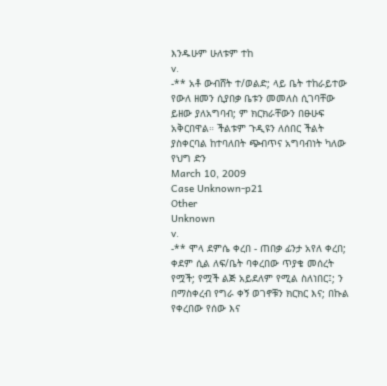እንዱሁም ሁለቱም ተከ
v.
-** አቶ ውብሸት ተ/ወልድ; ላይ ቤት ተከራይተው የውለ ዘመን ሲያበቃ ቤቱን መመለስ ሲገባቸው ይዘው ያለአግባብ; ም ክርክራቸውን በፁሁፍ አቅርበዋል። ችልቱም ጉዲዩን ለሰበር ችልት ያስቀርባል ከተባለበት ጭብጥና አግባብነት ካለው የህግ ድን
March 10, 2009
Case Unknown-p21
Other
Unknown
v.
-** ሞላ ደምሴ ቀረበ - ጠበቃ ፊንታ አየለ ቀረበ; ቀደም ሲል ለፍ/ቤት ባቀረበው ጥያቄ መሰረት የሟች; የሟች ልጅ አይደለም የሚል ስለነበር፤; ን በማስቀረብ የግራ ቀኝ ወገኖቹን ክርክር እና; በኩል የቀረበው የሰው እና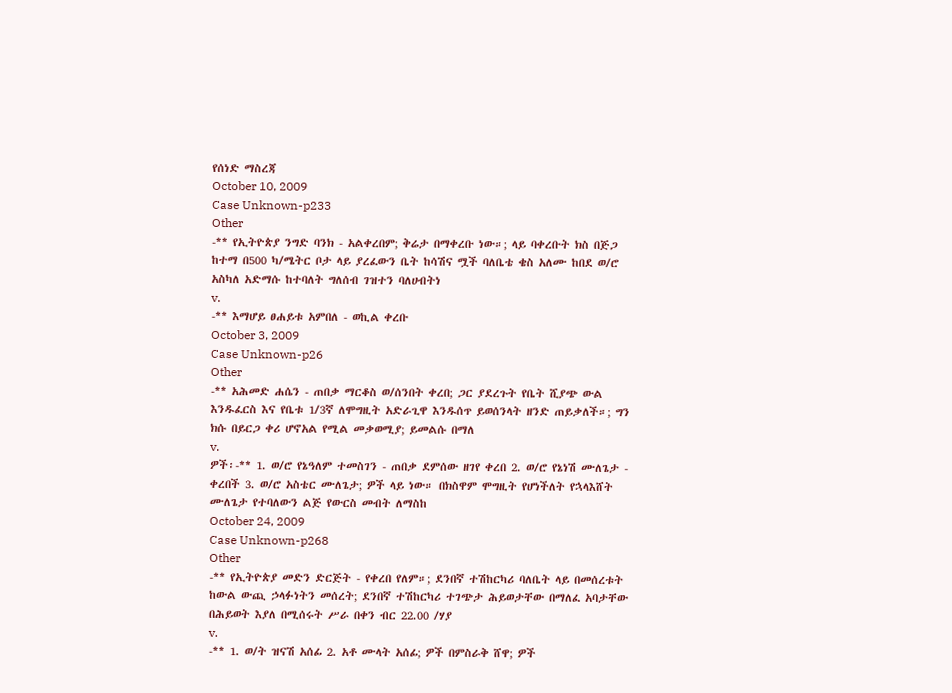የሰነድ ማስረጃ
October 10, 2009
Case Unknown-p233
Other
-** የኢትዮጵያ ንግድ ባንክ - አልቀረበም; ቅሬታ በማቀረቡ ነው።; ላይ ባቀረቡት ክስ በጅጋ ከተማ በ500 ካ/ሜትር ቦታ ላይ ያረፈውን ቤት ከሳሽና ሟች ባለቤቴ ቄስ አለሙ ከበደ ወ/ሮ አስካለ አድማሱ ከተባለት ግለሰብ ገዝተን ባለሀብትነ
v.
-** እማሆይ ፀሐይቱ አምበለ - ወኪል ቀረቡ
October 3, 2009
Case Unknown-p26
Other
-** አሕመድ ሐሴን - ጠበቃ ማርቆስ ወ/ሰንበት ቀረበ; ጋር ያደረጉት የቤት ሺያጭ ውል እንዱፈርስ እና የቤቱ 1/3ኛ ለሞግዚት አድራጊዋ እንዱሰጥ ይወሰንላት ዘንድ ጠይቃለች።; ግን ክሱ በይርጋ ቀሪ ሆኖአል የሚል መቃወሚያ; ይመልሱ በማለ
v.
ዎች፡-** 1. ወ/ሮ የኔዓለም ተመስገን - ጠበቃ ደምሰው ዘገየ ቀረበ 2. ወ/ሮ የኔነሽ ሙለጌታ - ቀረበች 3. ወ/ሮ አስቴር ሙለጌታ; ዎች ላይ ነው። በክስዋም ሞግዚት የሆነችለት የኋላእሸት ሙለጌታ የተባለውን ልጅ የውርስ መብት ለማስከ
October 24, 2009
Case Unknown-p268
Other
-** የኢትዮጵያ መድን ድርጅት - የቀረበ የለም።; ደንበኛ ተሽከርካሪ ባለቤት ላይ በመሰረቱት ከውል ውጪ ኃላፉነትን መሰረት; ደንበኛ ተሽከርካሪ ተገጭታ ሕይወታቸው በማለፈ አባታቸው በሕይወት እያለ በሚሰሩት ሥራ በቀን ብር 22.00 /ሃያ
v.
-** 1. ወ/ት ዝናሽ አሰፊ 2. አቶ ሙላት አሰፊ; ዎች በምስራቅ ሸዋ; ዎች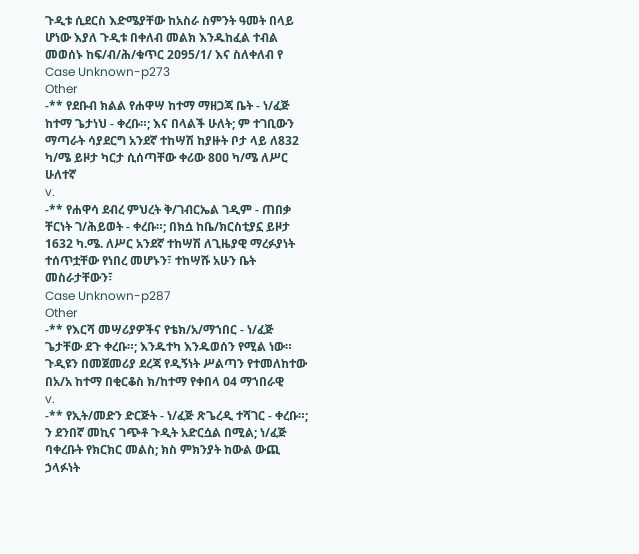ጉዲቱ ሲደርስ እድሜያቸው ከአስራ ስምንት ዓመት በላይ ሆነው እያለ ጉዲቱ በቀለብ መልክ እንዱከፈል ተብል መወሰኑ ከፍ/ብ/ሕ/ቁጥር 2ዐ95/1/ እና ስለቀለብ የ
Case Unknown-p273
Other
-** የደቡብ ክልል የሐዋሣ ከተማ ማዘጋጃ ቤት - ነ/ፈጅ ከተማ ጌታነህ - ቀረቡ።; እና በላልች ሁለት; ም ተገቢውን ማጣራት ሳያደርግ አንደኛ ተከሣሽ ከያዙት ቦታ ላይ ለ832 ካ/ሜ ይዞታ ካርታ ሲሰጣቸው ቀሪው 8ዐዐ ካ/ሜ ለሥር ሁለተኛ
v.
-** የሐዋሳ ደብረ ምህረት ቅ/ገብርኤል ገዲም - ጠበቃ ቸርነት ገ/ሕይወት - ቀረቡ።; በክሷ ከቤ/ክርስቲያኗ ይዞታ 1632 ካ.ሜ. ለሥር አንደኛ ተከሣሽ ለጊዜያዊ ማረፉያነት ተሰጥቷቸው የነበረ መሆኑን፣ ተከሣሹ አሁን ቤት መስራታቸውን፣
Case Unknown-p287
Other
-** የእርሻ መሣሪያዎችና የቴክ/አ/ማኀበር - ነ/ፈጅ ጌታቸው ደጉ ቀረቡ።; እንዱተካ እንዱወሰን የሚል ነው። ጉዲዩን በመጀመሪያ ደረጃ የዲኝነት ሥልጣን የተመለከተው በአ/አ ከተማ በቂርቆስ ክ/ከተማ የቀበላ ዐ4 ማኀበራዊ
v.
-** የኢት/መድን ድርጅት - ነ/ፈጅ ጽጌረዲ ተሻገር - ቀረቡ።; ን ደንበኛ መኪና ገጭቶ ጉዲት አድርሷል በሚል; ነ/ፈጅ ባቀረቡት የክርክር መልስ; ክስ ምክንያት ከውል ውጪ ኃላፉነት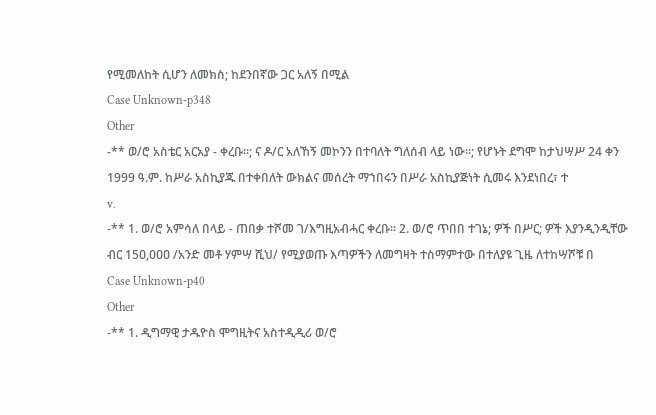የሚመለከት ሲሆን ለመክስ; ከደንበኛው ጋር አለኝ በሚል
Case Unknown-p348
Other
-** ወ/ሮ አስቴር አርአያ - ቀረቡ።; ና ዶ/ር አለኸኝ መኮንን በተባለት ግለሰብ ላይ ነው።; የሆኑት ደግሞ ከታህሣሥ 24 ቀን 1999 ዓ.ም. ከሥራ አስኪያጁ በተቀበለት ውክልና መሰረት ማኀበሩን በሥራ አስኪያጅነት ሲመሩ እንደነበረ፣ ተ
v.
-** 1. ወ/ሮ አምሳለ በላይ - ጠበቃ ተሾመ ገ/እግዚአብሓር ቀረቡ። 2. ወ/ሮ ጥበበ ተገኔ; ዎች በሥር; ዎች እያንዲንዲቸው ብር 15ዐ,ዐዐዐ /አንድ መቶ ሃምሣ ሺህ/ የሚያወጡ እጣዎችን ለመግዛት ተስማምተው በተለያዩ ጊዜ ለተከሣሾቹ በ
Case Unknown-p40
Other
-** 1. ዲግማዊ ታዱዮስ ሞግዚትና አስተዲዲሪ ወ/ሮ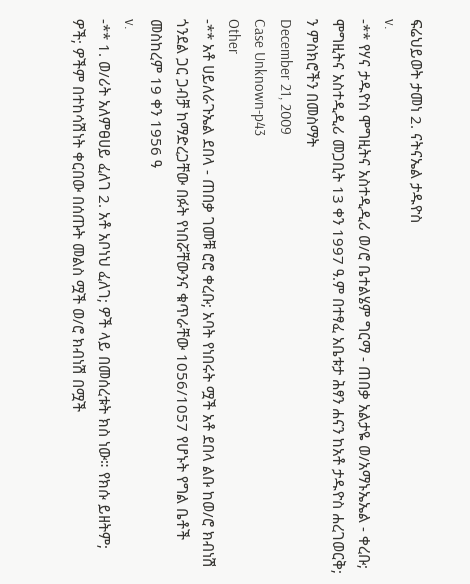ፍሬህይወት ታመነ 2. ናትናኤል ታዱዮስ
v.
-** የሃና ታዱዮስ ሞግዚትና አስተዲዲሪ ወ/ሮ ቤተልሄም ግርማ - ጠበቃ አልታዬ ወ/አማኑኤኤል - ቀረቡ; ሞግዚትና አስተዲዲሪ መጋቢት 13 ቀን 1997 ዓ.ም በተፃፈ አቤቱታ ሕፃን ሐናን ከአቶ ታዱዮስ ሐረገወርቅ; ን ምስክሮችን በመስማት
December 21, 2009
Case Unknown-p43
Other
-** አቶ ሀይለራጉኤል ደበላ - ጠበቃ ገመቹ ሮሮ ቀረቡ; አባት የነበሩት ሟች አቶ ደበላ ልቡ ከወ/ሮ ክብነሽ ጎንደል ጋር ጋብቻ ከማድረጋቸው በፉት የነበሯቸውንና ቁጥራቸው 1056/1057 የሆኑት የግል ቤቶች መስከረም 19 ቀን 1956 ዓ
v.
-** 1. ወ/ሪት አለምፀሀይ ፈለገ 2. አቶ አቦነህ ፈለገ; ዎች ላይ በመሰረቱት ክስ ነው። የክሱ ይዘትም; ዎች; ዎችም በተከሳሽነት ቀርበው በሰጡት መልስ ሟች ወ/ሮ ክብነሽ በሟች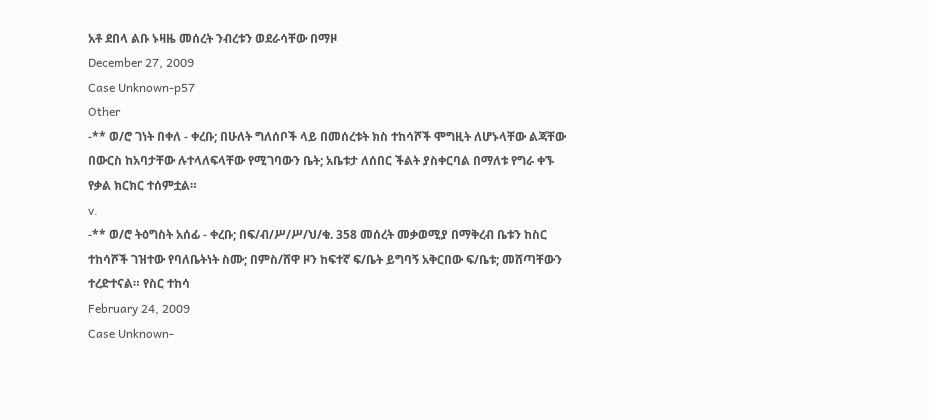አቶ ደበላ ልቡ ኑዛዜ መሰረት ንብረቱን ወደራሳቸው በማዞ
December 27, 2009
Case Unknown-p57
Other
-** ወ/ሮ ገነት በቀለ - ቀረቡ; በሁለት ግለሰቦች ላይ በመሰረቱት ክስ ተከሳሾች ሞግዚት ለሆኑላቸው ልጃቸው በውርስ ከአባታቸው ሉተላለፍላቸው የሚገባውን ቤት; አቤቱታ ለሰበር ችልት ያስቀርባል በማለቱ የግራ ቀኙ የቃል ክርክር ተሰምቷል።
v.
-** ወ/ሮ ትዕግስት አሰፊ - ቀረቡ; በፍ/ብ/ሥ/ሥ/ህ/ቁ. 358 መሰረት መቃወሚያ በማቅረብ ቤቱን ከስር ተከሳሾች ገዝተው የባለቤትነት ስሙ; በምስ/ሸዋ ዞን ከፍተኛ ፍ/ቤት ይግባኝ አቅርበው ፍ/ቤቱ; መሸጣቸውን ተረድተናል። የስር ተከሳ
February 24, 2009
Case Unknown-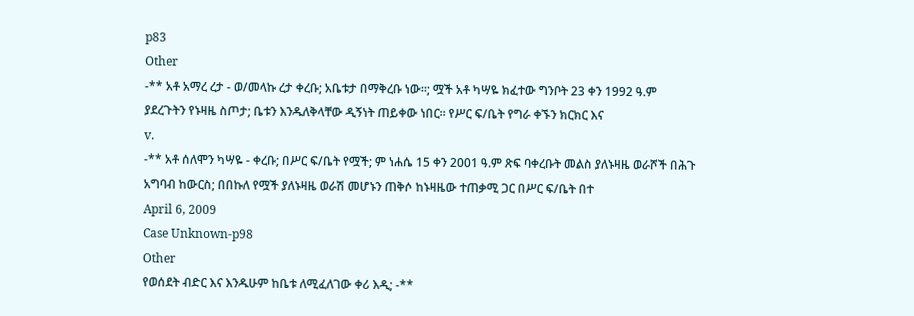p83
Other
-** አቶ አማረ ረታ - ወ/መላኩ ረታ ቀረቡ; አቤቱታ በማቅረቡ ነው።; ሟች አቶ ካሣዬ ክፈተው ግንቦት 23 ቀን 1992 ዓ.ም ያደረጉትን የኑዛዜ ስጦታ; ቤቱን እንዱለቅላቸው ዲኝነት ጠይቀው ነበር። የሥር ፍ/ቤት የግራ ቀኙን ክርክር እና
v.
-** አቶ ሰለሞን ካሣዬ - ቀረቡ; በሥር ፍ/ቤት የሟች; ም ነሐሴ 15 ቀን 2001 ዓ.ም ጽፍ ባቀረቡት መልስ ያለኑዛዜ ወራሾች በሕጉ አግባብ ከውርስ; በበኩለ የሟች ያለኑዛዜ ወራሽ መሆኑን ጠቅሶ ከኑዛዜው ተጠቃሚ ጋር በሥር ፍ/ቤት በተ
April 6, 2009
Case Unknown-p98
Other
የወሰደት ብድር እና እንዱሁም ከቤቱ ለሚፈለገው ቀሪ እዲ; -**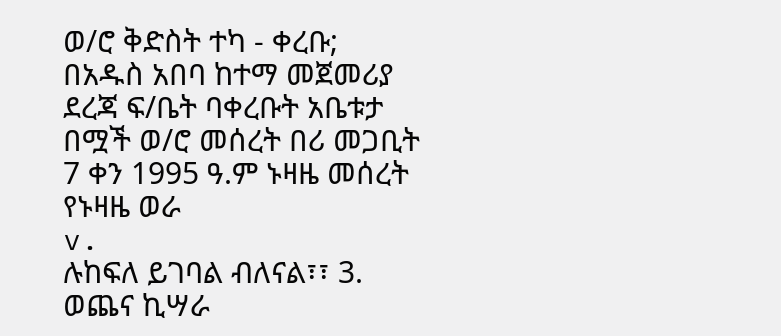ወ/ሮ ቅድስት ተካ - ቀረቡ; በአዱስ አበባ ከተማ መጀመሪያ ደረጃ ፍ/ቤት ባቀረቡት አቤቱታ በሟች ወ/ሮ መሰረት በሪ መጋቢት 7 ቀን 1995 ዓ.ም ኑዛዜ መሰረት የኑዛዜ ወራ
v.
ሉከፍለ ይገባል ብለናል፣፣ 3. ወጨና ኪሣራ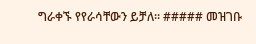ግራቀኙ የየራሳቸውን ይቻለ። ##### መዝገቡ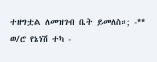ተዘግቷል ለመዝገብ ቤት ይመለስ።; -** ወ/ሮ የኔነሽ ተካ -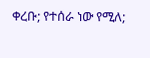ቀረቡ; የተሰራ ነው የሚለ;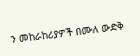ን መከራከሪያዎች በሙለ ውድቅ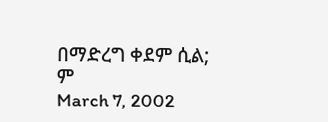በማድረግ ቀደም ሲል; ም
March 7, 2002